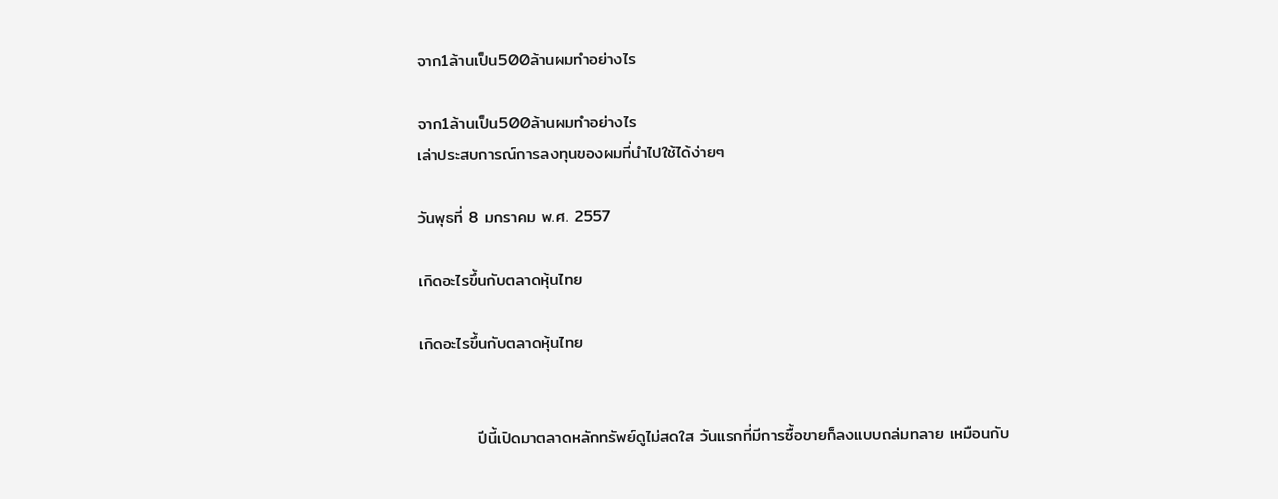จาก1ล้านเป็น500ล้านผมทำอย่างไร

จาก1ล้านเป็น500ล้านผมทำอย่างไร
เล่าประสบการณ์การลงทุนของผมที่นำไปใช้ได้ง่ายๆ

วันพุธที่ 8 มกราคม พ.ศ. 2557

เกิดอะไรขึ้นกับตลาดหุ้นไทย

เกิดอะไรขึ้นกับตลาดหุ้นไทย


          ปีนี้เปิดมาตลาดหลักทรัพย์ดูไม่สดใส วันแรกที่มีการซื้อขายก็ลงแบบถล่มทลาย เหมือนกับ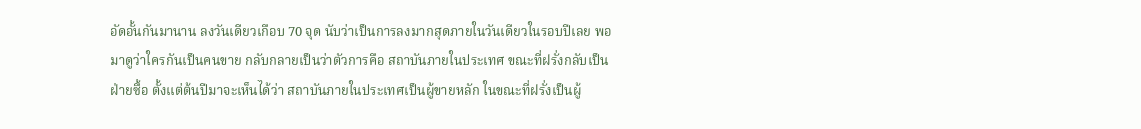อัดอั้นกันมานาน ลงวันเดียวเกือบ 70 จุด นับว่าเป็นการลงมากสุดภายในวันเดียวในรอบปีเลย พอมาดูว่าใครกันเป็นคนขาย กลับกลายเป็นว่าตัวการคือ สถาบันภายในประเทศ ขณะที่ฝรั่งกลับเป็นฝ่ายซื้อ ตั้งแต่ต้นปีมาจะเห็นได้ว่า สถาบันภายในประเทศเป็นผู้ขายหลัก ในขณะที่ฝรั่งเป็นผู้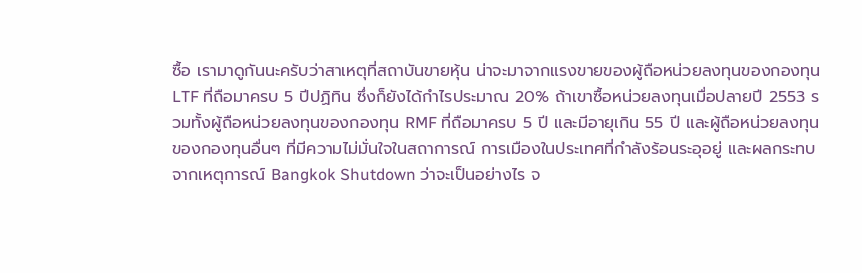ซื้อ เรามาดูกันนะครับว่าสาเหตุที่สถาบันขายหุ้น น่าจะมาจากแรงขายของผู้ถือหน่วยลงทุนของกองทุน LTF ที่ถือมาครบ 5 ปีปฏิทิน ซึ่งก็ยังได้กำไรประมาณ 20% ถ้าเขาซื้อหน่วยลงทุนเมื่อปลายปี 2553 รวมทั้งผู้ถือหน่วยลงทุนของกองทุน RMF ที่ถือมาครบ 5 ปี และมีอายุเกิน 55 ปี และผู้ถือหน่วยลงทุนของกองทุนอื่นๆ ที่มีความไม่มั่นใจในสถาการณ์ การเมืองในประเทศที่กำลังร้อนระอุอยู่ และผลกระทบจากเหตุการณ์ Bangkok Shutdown ว่าจะเป็นอย่างไร จ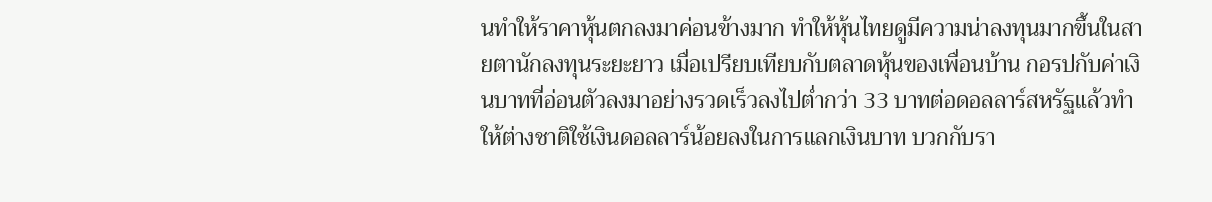นทำให้ราคาหุ้นตกลงมาค่อนข้างมาก ทำให้หุ้นไทยดูมีความน่าลงทุนมากขึ้นในสายตานักลงทุนระยะยาว เมื่อเปรียบเทียบกับตลาดหุ้นของเพื่อนบ้าน กอรปกับค่าเงินบาทที่อ่อนตัวลงมาอย่างรวดเร็วลงไปต่ำกว่า 33 บาทต่อดอลลาร์สหรัฐแล้วทำให้ต่างชาติใช้เงินดอลลาร์น้อยลงในการแลกเงินบาท บวกกับรา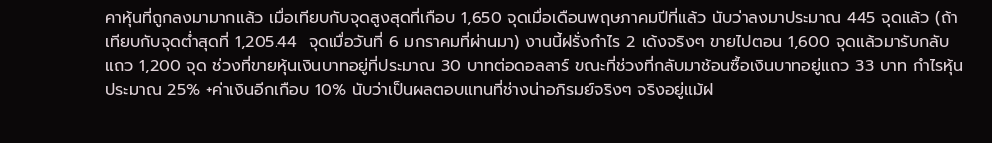คาหุ้นที่ถูกลงมามากแล้ว เมื่อเทียบกับจุดสูงสุดที่เกือบ 1,650 จุดเมื่อเดือนพฤษภาคมปีที่แล้ว นับว่าลงมาประมาณ 445 จุดแล้ว (ถ้าเทียบกับจุดต่ำสุดที่ 1,205.44  จุดเมื่อวันที่ 6 มกราคมที่ผ่านมา) งานนี้ฝรั่งกำไร 2 เด้งจริงๆ ขายไปตอน 1,600 จุดแล้วมารับกลับแถว 1,200 จุด ช่วงที่ขายหุ้นเงินบาทอยู่ที่ประมาณ 30 บาทต่อดอลลาร์ ขณะที่ช่วงที่กลับมาช้อนซื้อเงินบาทอยู่แถว 33 บาท กำไรหุ้นประมาณ 25% +ค่าเงินอีกเกือบ 10% นับว่าเป็นผลตอบแทนที่ช่างน่าอภิรมย์จริงๆ จริงอยู่แม้ฝ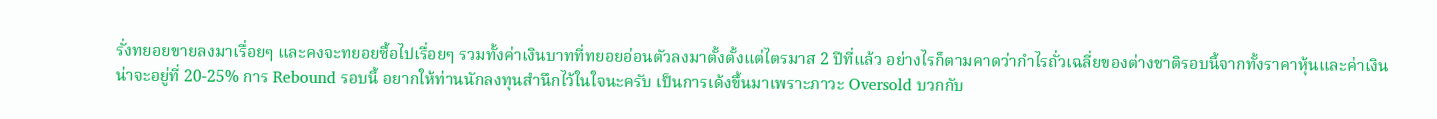รั่งทยอยขายลงมาเรื่อยๆ และคงจะทยอยซื้อไปเรื่อยๆ รวมทั้งค่าเงินบาทที่ทยอยอ่อนตัวลงมาตั้งตั้งแต่ไตรมาส 2 ปีที่แล้ว อย่างไรก็ตามคาดว่ากำไรถั่วเฉลี่ยของต่างชาติรอบนี้จากทั้งราคาหุ้นและค่าเงินน่าจะอยู่ที่ 20-25% การ Rebound รอบนี้ อยากให้ท่านนักลงทุนสำนึกไว้ในใจนะครับ เป็นการเด้งขึ้นมาเพราะภาวะ Oversold บวกกับ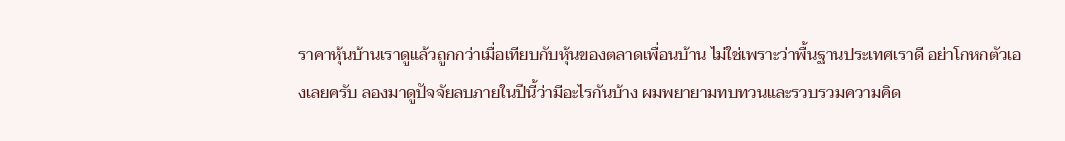ราคาหุ้นบ้านเราดูแล้วถูกกว่าเมื่อเทียบกับหุ้นของตลาดเพื่อนบ้าน ไม่ใช่เพราะว่าพื้นฐานประเทศเราดี อย่าโกหกตัวเองเลยครับ ลองมาดูปัจจัยลบภายในปีนี้ว่ามีอะไรกันบ้าง ผมพยายามทบทวนและรวบรวมความคิด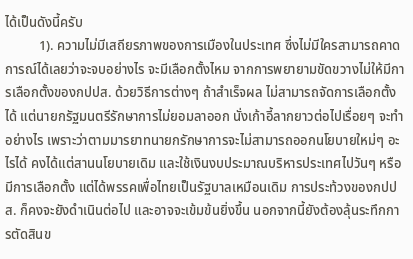ได้เป็นดังนี้ครับ
          1). ความไม่มีเสถียรภาพของการเมืองในประเทศ ซึ่งไม่มีใครสามารถคาดการณ์ได้เลยว่าจะจบอย่างไร จะมีเลือกตั้งไหม จากการพยายามขัดขวางไม่ให้มีการเลือกตั้งของกปปส. ด้วยวิธีการต่างๆ ถ้าสำเร็จผล ไม่สามารถจัดการเลือกตั้งได้ แต่นายกรัฐมนตรีรักษาการไม่ยอมลาออก นั่งเก้าอี้ลากยาวต่อไปเรื่อยๆ จะทำอย่างไร เพราะว่าตามมารยาทนายกรักษาการจะไม่สามารถออกนโยบายใหม่ๆ อะไรได้ คงได้แต่สานนโยบายเดิม และใช้เงินงบประมาณบริหารประเทศไปวันๆ หรือมีการเลือกตั้ง แต่ได้พรรคเพื่อไทยเป็นรัฐบาลเหมือนเดิม การประท้วงของกปปส. ก็คงจะยังดำเนินต่อไป และอาจจะเข้มข้นยิ่งขึ้น นอกจากนี้ยังต้องลุ้นระทึกการตัดสินข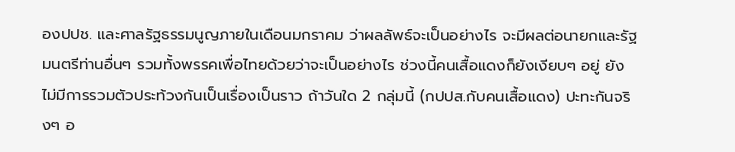องปปช. และศาลรัฐธรรมนูญภายในเดือนมกราคม ว่าผลลัพธ์จะเป็นอย่างไร จะมีผลต่อนายกและรัฐมนตรีท่านอื่นๆ รวมทั้งพรรคเพื่อไทยด้วยว่าจะเป็นอย่างไร ช่วงนี้คนเสื้อแดงก็ยังเงียบๆ อยู่ ยังไม่มีการรวมตัวประท้วงกันเป็นเรื่องเป็นราว ถ้าวันใด 2 กลุ่มนี้ (กปปส.กับคนเสื้อแดง) ปะทะกันจริงๆ อ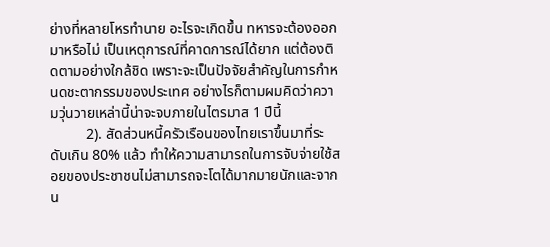ย่างที่หลายโหรทำนาย อะไรจะเกิดขึ้น ทหารจะต้องออกมาหรือไม่ เป็นเหตุการณ์ที่คาดการณ์ได้ยาก แต่ต้องติดตามอย่างใกล้ชิด เพราะจะเป็นปัจจัยสำคัญในการกำหนดชะตากรรมของประเทศ อย่างไรก็ตามผมคิดว่าความวุ่นวายเหล่านี้น่าจะจบภายในไตรมาส 1 ปีนี้
          2). สัดส่วนหนี้ครัวเรือนของไทยเราขึ้นมาที่ระดับเกิน 80% แล้ว ทำให้ความสามารถในการจับจ่ายใช้สอยของประชาชนไม่สามารถจะโตได้มากมายนักและจากน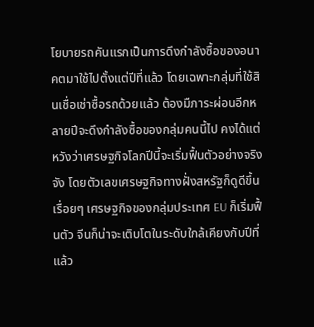โยบายรถคันแรกเป็นการดึงกำลังซื้อของอนาคตมาใช้ไปตั้งแต่ปีที่แล้ว โดยเฉพาะกลุ่มที่ใช้สินเชื่อเช่าซื้อรถด้วยแล้ว ต้องมืภาระผ่อนอีกหลายปีจะดึงกำลังซื้อของกลุ่มคนนี้ไป คงได้แต่หวังว่าเศรษฐกิจโลกปีนี้จะเริ่มฟื้นตัวอย่างจริงจัง โดยตัวเลขเศรษฐกิจทางฝั่งสหรัฐก็ดูดีขึ้นเรื่อยๆ เศรษฐกิจของกลุ่มประเทศ EU ก็เริ่มฟื้นตัว จีนก็น่าจะเติบโตในระดับใกล้เคียงกับปีที่แล้ว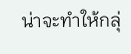น่าจะทำให้กลุ่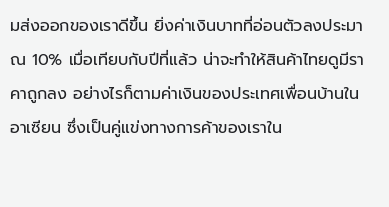มส่งออกของเราดีขึ้น ยิ่งค่าเงินบาทที่อ่อนตัวลงประมาณ 10% เมื่อเทียบกับปีที่แล้ว น่าจะทำให้สินค้าไทยดูมีราคาถูกลง อย่างไรก็ตามค่าเงินของประเทศเพื่อนบ้านในอาเซียน ซึ่งเป็นคู่แข่งทางการค้าของเราใน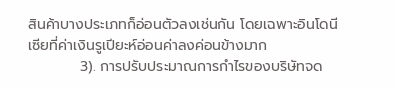สินค้าบางประเภทก็อ่อนตัวลงเช่นกัน โดยเฉพาะอินโดนีเซียที่ค่าเงินรูเปียะห์อ่อนค่าลงค่อนข้างมาก
          3). การปรับประมาณการกำไรของบริษัทจด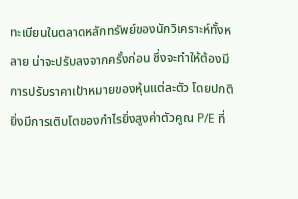ทะเบียนในตลาดหลักทรัพย์ของนักวิเคราะห์ทั้งหลาย น่าจะปรับลงจากครั้งก่อน ซึ่งจะทำให้ต้องมีการปรับราคาเป้าหมายของหุ้นแต่ละตัว โดยปกติยิ่งมีการเติบโตของกำไรยิ่งสูงค่าตัวคูณ P/E ที่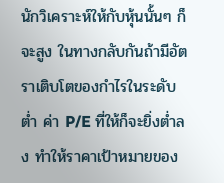นักวิเคราะห์ให้กับหุ้นนั้นๆ ก็จะสูง ในทางกลับกันถ้ามีอัตราเติบโตของกำไรในระดับต่ำ ค่า P/E ที่ให้ก็จะยิ่งต่ำลง ทำให้ราคาเป้าหมายของ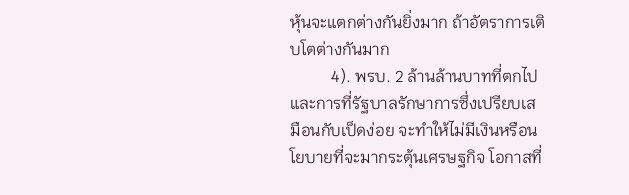หุ้นจะแตกต่างกันยิ่งมาก ถ้าอัตราการเติบโตต่างกันมาก
          4). พรบ. 2 ล้านล้านบาทที่ตกไปและการที่รัฐบาลรักษาการซึ่งเปรียบเสมือนกับเป็ดง่อย จะทำให้ไม่มีเงินหรือนโยบายที่จะมากระตุ้นเศรษฐกิจ โอกาสที่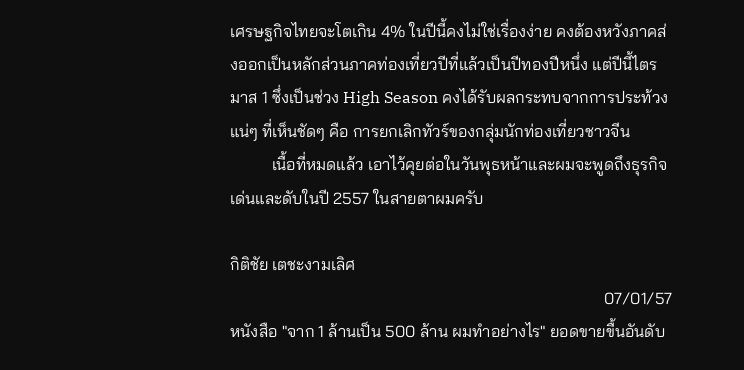เศรษฐกิจไทยจะโตเกิน 4% ในปีนี้คงไม่ใช่เรื่องง่าย คงต้องหวังภาคส่งออกเป็นหลักส่วนภาคท่องเที่ยวปีที่แล้วเป็นปีทองปีหนึ่ง แต่ปีนี้ไตรมาส 1 ซึ่งเป็นช่วง High Season คงได้รับผลกระทบจากการประท้วงแน่ๆ ที่เห็นชัดๆ คือ การยกเลิกทัวร์ของกลุ่มนักท่องเที่ยวชาวจีน
          เนื้อที่หมดแล้ว เอาไว้คุยต่อในวันพุธหน้าและผมจะพูดถึงธุรกิจเด่นและดับในปี 2557 ในสายตาผมครับ

กิติชัย เตชะงามเลิศ
                                                                                          07/01/57
หนังสือ "จาก 1 ล้านเป็น 500 ล้าน ผมทำอย่างไร" ยอดขายขื้นอันดับ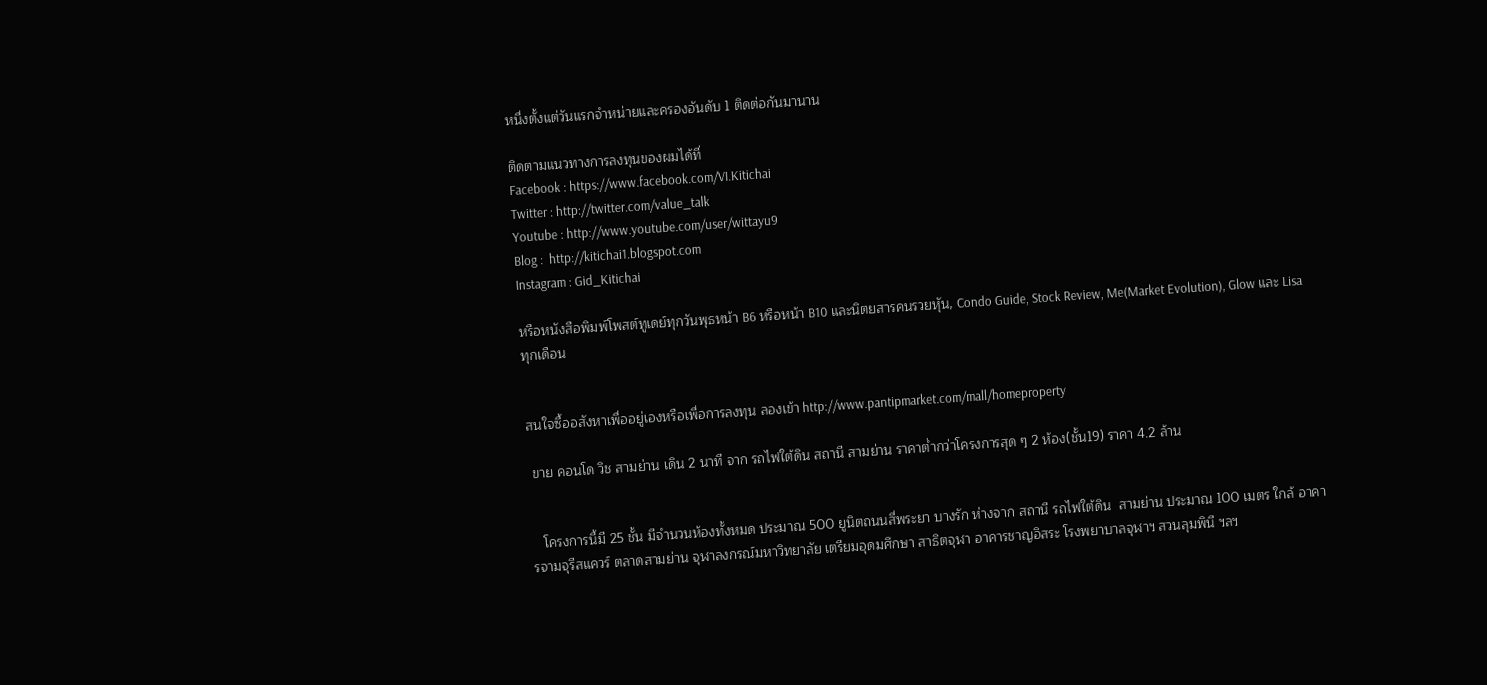หนื่งตั้งแต่วันแรกจำหน่ายและครองอันดับ 1 ติดต่อกันมานาน

ติดตามแนวทางการลงทุนของผมได้ที่
Facebook : https://www.facebook.com/VI.Kitichai
Twitter : http://twitter.com/value_talk
Youtube : http://www.youtube.com/user/wittayu9
Blog :  http://kitichai1.blogspot.com
Instagram : Gid_Kitichai

หรือหนังสือพิมพ์โพสต์ทูเดย์ทุกวันพุธหน้า B6 หรือหน้า B10 และนิตยสารคนรวยหุัน, Condo Guide, Stock Review, Me(Market Evolution), Glow และ Lisa  ทุกเดือน


สนใจซื้ออสังหาเพื่ออยู่เองหรือเพื่อการลงทุน ลองเข้า http://www.pantipmarket.com/mall/homeproperty

 ขาย คอนโด วิช สามย่าน เดิน 2 นาที จาก รถไฟใต้ดิน สถานี สามย่าน ราคาต่ำกว่าโครงการสุด ๆ 2 ห้อง(ชั้น19) ราคา 4.2 ล้าน


   โครงการนี้มี 25 ชั้น มีจำนวนห้องทั้งหมด ประมาณ 500 ยูนิตถนนสี่พระยา บางรัก ห่างจาก สถานี รถไฟใต้ดิน  สามย่าน ประมาณ 100 เมตร ใกล้ อาคารจามจุรีสแควร์ ตลาดสามย่าน จุฬาลงกรณ์มหาวิทยาลัย เตรียมอุดมศึกษา สาธิตจุฬา อาคารชาญอิสระ โรงพยาบาลจุฬาฯ สวนลุมพินี ฯลฯ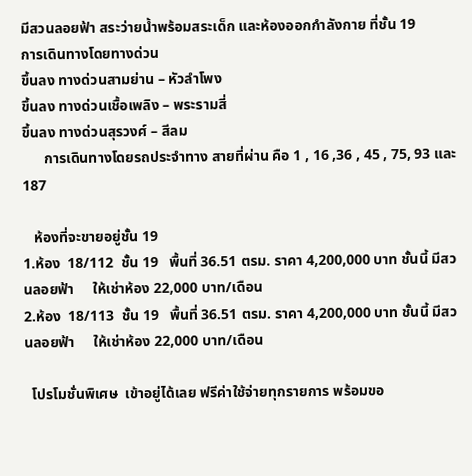มีสวนลอยฟ้า สระว่ายน้ำพร้อมสระเด็ก และห้องออกกำลังกาย ที่ชั้น 19
การเดินทางโดยทางด่วน
ขึ้นลง ทางด่วนสามย่าน – หัวลำโพง
ขึ้นลง ทางด่วนเชื้อเพลิง – พระรามสี่
ขึ้นลง ทางด่วนสุรวงศ์ – สีลม
      การเดินทางโดยรถประจำทาง สายที่ผ่าน คือ 1 , 16 ,36 , 45 , 75, 93 และ 187

   ห้องที่จะขายอยู่ชั้น 19
1.ห้อง  18/112  ชั้น 19   พื้นที่ 36.51 ตรม. ราคา 4,200,000 บาท ชั้นนี้ มีสวนลอยฟ้า     ให้เช่าห้อง 22,000 บาท/เดือน
2.ห้อง  18/113  ชั้น 19   พื้นที่ 36.51 ตรม. ราคา 4,200,000 บาท ชั้นนี้ มีสวนลอยฟ้า     ให้เช่าห้อง 22,000 บาท/เดือน

  โปรโมชั่นพิเศษ  เข้าอยู่ได้เลย ฟรีค่าใช้จ่ายทุกรายการ พร้อมขอ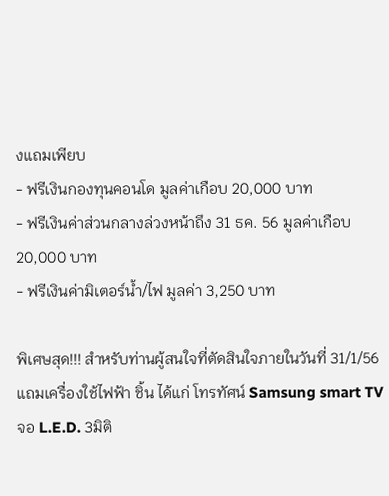งแถมเพียบ
- ฟรีเงินกองทุนคอนโด มูลค่าเกือบ 20,000 บาท
- ฟรีเงินค่าส่วนกลางล่วงหน้าถึง 31 ธค. 56 มูลค่าเกือบ 20,000 บาท
- ฟรีเงินค่ามิเตอร์น้ำ/ไฟ มูลค่า 3,250 บาท

พิเศษสุด!!! สำหรับท่านผู้สนใจที่ตัดสินใจภายในวันที่ 31/1/56 แถมเครื่องใช้ไฟฟ้า ชิ้น ได้แก่ โทรทัศน์ Samsung smart TV จอ L.E.D. 3มิติ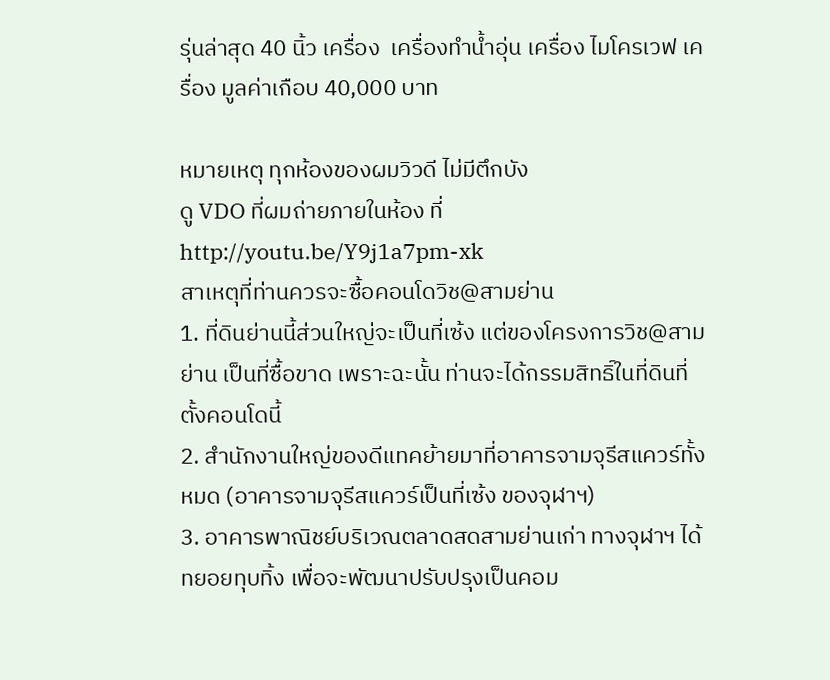รุ่นล่าสุด 40 นิ้ว เครื่อง  เครื่องทำน้ำอุ่น เครื่อง ไมโครเวฟ เครื่อง มูลค่าเกือบ 40,000 บาท

หมายเหตุ ทุกห้องของผมวิวดี ไม่มีตึกบัง
ดู VDO ที่ผมถ่ายภายในห้อง ที่ http://youtu.be/Y9j1a7pm-xk
สาเหตุที่ท่านควรจะซื้อคอนโดวิช@สามย่าน
1. ที่ดินย่านนี้ส่วนใหญ่จะเป็นที่เซ้ง แต่ของโครงการวิช@สามย่าน เป็นที่ซื้อขาด เพราะฉะนั้น ท่านจะได้กรรมสิทธิ์ในที่ดินที่ตั้งคอนโดนี้
2. สำนักงานใหญ่ของดีแทคย้ายมาที่อาคารจามจุรีสแควร์ทั้งหมด (อาคารจามจุรีสแควร์เป็นที่เซ้ง ของจุฬาฯ)
3. อาคารพาณิชย์บริเวณตลาดสดสามย่านเก่า ทางจุฬาฯ ได้ทยอยทุบทิ้ง เพื่อจะพัฒนาปรับปรุงเป็นคอม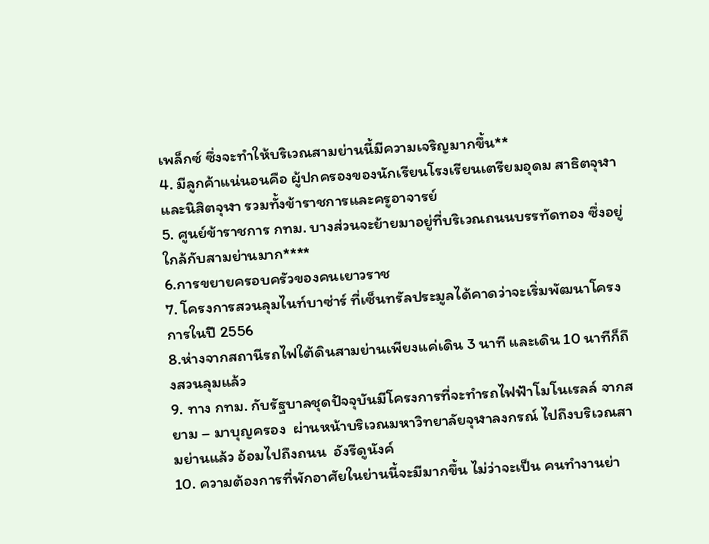เพล็กซ์ ซึ่งจะทำให้บริเวณสามย่านนี้มีความเจริญมากขึ้น**
4. มีลูกค้าแน่นอนคือ ผู้ปกครองของนักเรียนโรงเรียนเตรียมอุดม สาธิตจุฬาและนิสิตจุฬา รวมทั้งข้าราชการและครูอาจารย์
5. ศูนย์ข้าราชการ กทม. บางส่วนจะย้ายมาอยู่ที่บริเวณถนนบรรทัดทอง ซึ่งอยู่ใกล้กับสามย่านมาก****
6.การขยายครอบครัวของคนเยาวราช
7. โครงการสวนลุมไนท์บาซ่าร์ ที่เซ็นทรัลประมูลได้คาดว่าจะเริ่มพัฒนาโครงการในปี 2556
8.ห่างจากสถานีรถไฟใต้ดินสามย่านเพียงแค่เดิน 3 นาที และเดิน 10 นาทีก็ถึงสวนลุมแล้ว
9. ทาง กทม. กับรัฐบาลชุดปัจจุบันมีโครงการที่จะทำรถไฟฟ้าโมโนเรลล์ จากสยาม – มาบุญครอง  ผ่านหน้าบริเวณมหาวิทยาลัยจุฬาลงกรณ์ ไปถึงบริเวณสามย่านแล้ว อ้อมไปถึงถนน  อังรีดูนังค์
10. ความต้องการที่พักอาศัยในย่านนี้จะมีมากขึ้น ไม่ว่าจะเป็น คนทำงานย่า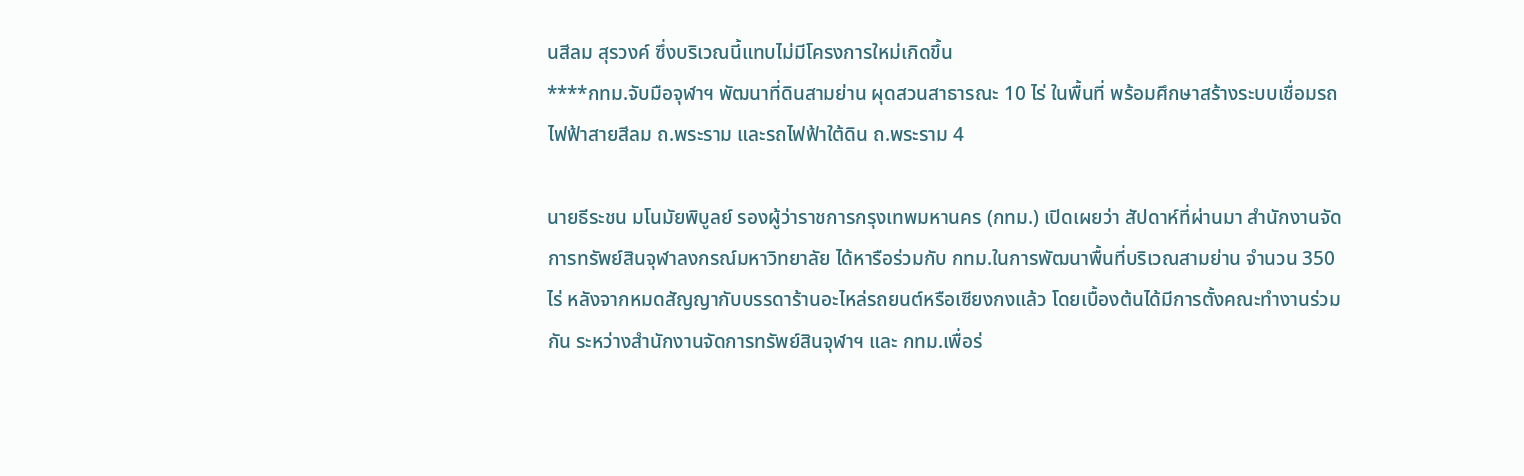นสีลม สุรวงค์ ซึ่งบริเวณนี้แทบไม่มีโครงการใหม่เกิดขึ้น
****กทม.จับมือจุฬาฯ พัฒนาที่ดินสามย่าน ผุดสวนสาธารณะ 10 ไร่ ในพื้นที่ พร้อมศึกษาสร้างระบบเชื่อมรถไฟฟ้าสายสีลม ถ.พระราม และรถไฟฟ้าใต้ดิน ถ.พระราม 4

นายธีระชน มโนมัยพิบูลย์ รองผู้ว่าราชการกรุงเทพมหานคร (กทม.) เปิดเผยว่า สัปดาห์ที่ผ่านมา สำนักงานจัดการทรัพย์สินจุฬาลงกรณ์มหาวิทยาลัย ได้หารือร่วมกับ กทม.ในการพัฒนาพื้นที่บริเวณสามย่าน จำนวน 350 ไร่ หลังจากหมดสัญญากับบรรดาร้านอะไหล่รถยนต์หรือเซียงกงแล้ว โดยเบื้องต้นได้มีการตั้งคณะทำงานร่วมกัน ระหว่างสำนักงานจัดการทรัพย์สินจุฬาฯ และ กทม.เพื่อร่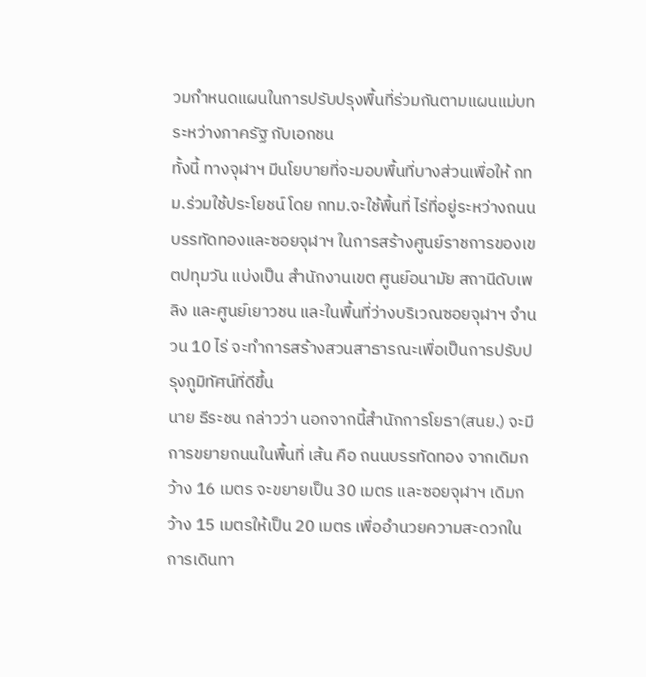วมกำหนดแผนในการปรับปรุงพื้นที่ร่วมกันตามแผนแม่บทระหว่างภาครัฐ กับเอกชน
ทั้งนี้ ทางจุฬาฯ มีนโยบายที่จะมอบพื้นที่บางส่วนเพื่อให้ กทม.ร่วมใช้ประโยชน์ โดย กทม.จะใช้พื้นที่ ไร่ที่อยู่ระหว่างถนนบรรทัดทองและซอยจุฬาฯ ในการสร้างศูนย์ราชการของเขตปทุมวัน แบ่งเป็น สำนักงานเขต ศูนย์อนามัย สถานีดับเพลิง และศูนย์เยาวชน และในพื้นที่ว่างบริเวณซอยจุฬาฯ จำนวน 10 ไร่ จะทำการสร้างสวนสาธารณะเพื่อเป็นการปรับปรุงภูมิทัศน์ที่ดีขึ้น
นาย ธีระชน กล่าวว่า นอกจากนี้สำนักการโยธา(สนย.) จะมีการขยายถนนในพื้นที่ เส้น คือ ถนนบรรทัดทอง จากเดิมกว้าง 16 เมตร จะขยายเป็น 30 เมตร และซอยจุฬาฯ เดิมกว้าง 15 เมตรให้เป็น 20 เมตร เพื่ออำนวยความสะดวกในการเดินทา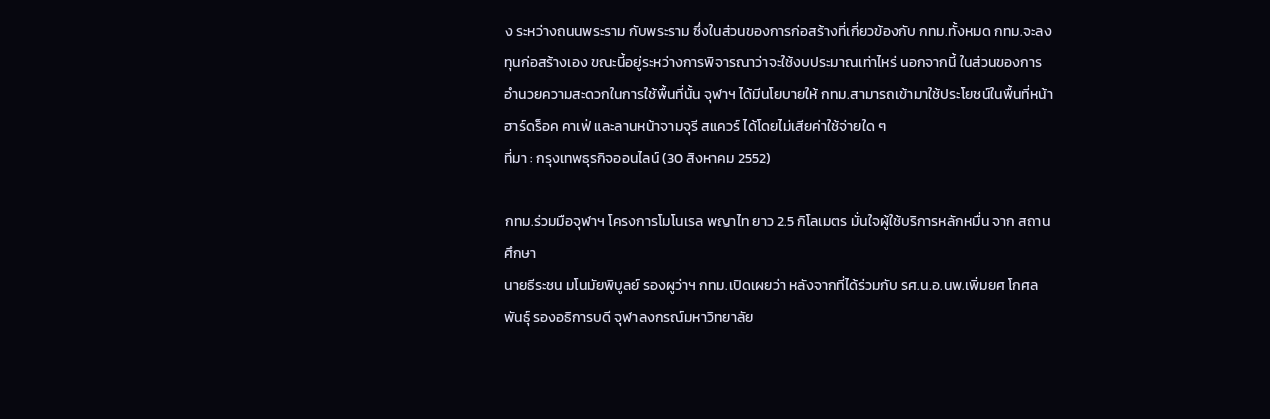ง ระหว่างถนนพระราม กับพระราม ซึ่งในส่วนของการก่อสร้างที่เกี่ยวข้องกับ กทม.ทั้งหมด กทม.จะลงทุนก่อสร้างเอง ขณะนี้อยู่ระหว่างการพิจารณาว่าจะใช้งบประมาณเท่าไหร่ นอกจากนี้ ในส่วนของการอำนวยความสะดวกในการใช้พื้นที่นั้น จุฬาฯ ได้มีนโยบายให้ กทม.สามารถเข้ามาใช้ประโยชน์ในพื้นที่หน้า ฮาร์ดร็อค คาเฟ่ และลานหน้าจามจุรี สแควร์ ได้โดยไม่เสียค่าใช้จ่ายใด ๆ
ที่มา : กรุงเทพธุรกิจออนไลน์ (30 สิงหาคม 2552)

กทม.ร่วมมือจุฬาฯ โครงการโมโนเรล พญาไท ยาว 2.5 กิโลเมตร มั่นใจผู้ใช้บริการหลักหมื่น จาก สถานศึกษา
นายธีระชน มโนมัยพิบูลย์ รองผูว่าฯ กทม.เปิดเผยว่า หลังจากที่ได้ร่วมกับ รศ.น.อ.นพ.เพิ่มยศ โกศลพันธุ์ รองอธิการบดี จุฬาลงกรณ์มหาวิทยาลัย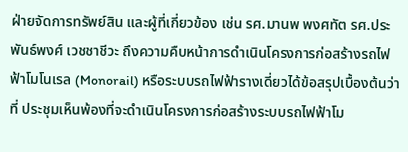ฝ่ายจัดการทรัพย์สิน และผู้ที่เกี่ยวข้อง เช่น รศ.มานพ พงศทัต รศ.ประพันธ์พงศ์ เวชชาชีวะ ถึงความคืบหน้าการดำเนินโครงการก่อสร้างรถไฟฟ้าโมโนเรล (Monorail) หรือระบบรถไฟฟ้ารางเดี่ยวได้ข้อสรุปเบื้องต้นว่า ที่ ประชุมเห็นพ้องที่จะดำเนินโครงการก่อสร้างระบบรถไฟฟ้าโม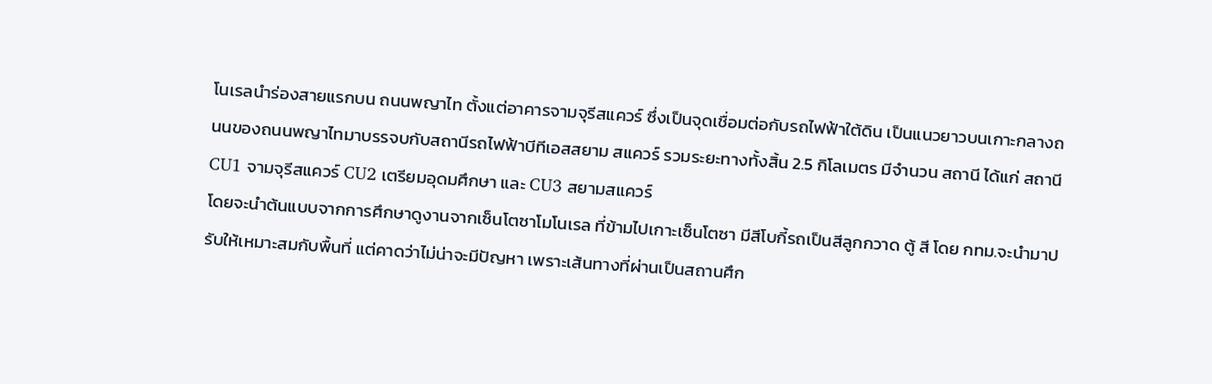โนเรลนำร่องสายแรกบน ถนนพญาไท ตั้งแต่อาคารจามจุรีสแควร์ ซึ่งเป็นจุดเชื่อมต่อกับรถไฟฟ้าใต้ดิน เป็นแนวยาวบนเกาะกลางถนนของถนนพญาไทมาบรรจบกับสถานีรถไฟฟ้าบีทีเอสสยาม สแควร์ รวมระยะทางทั้งสิ้น 2.5 กิโลเมตร มีจำนวน สถานี ได้แก่ สถานี CU1 จามจุรีสแควร์ CU2 เตรียมอุดมศึกษา และ CU3 สยามสแควร์
โดยจะนำต้นแบบจากการศึกษาดูงานจากเซ็นโตซาโมโนเรล ที่ข้ามไปเกาะเซ็นโตซา มีสีโบกี้รถเป็นสีลูกกวาด ตู้ สี โดย กทม.จะนำมาปรับให้เหมาะสมกับพื้นที่ แต่คาดว่าไม่น่าจะมีปัญหา เพราะเส้นทางที่ผ่านเป็นสถานศึก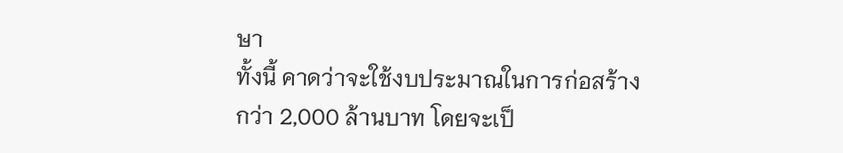ษา
ทั้งนี้ คาดว่าจะใช้งบประมาณในการก่อสร้าง กว่า 2,000 ล้านบาท โดยจะเป็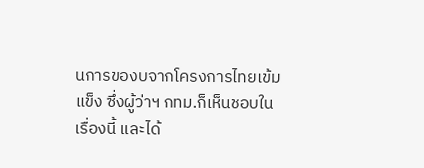นการของบจากโครงการไทยเข้มแข็ง ซึ่งผู้ว่าฯ กทม.ก็เห็นชอบในเรื่องนี้ และได้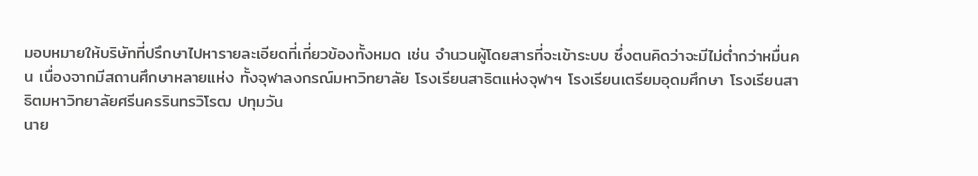มอบหมายให้บริษัทที่ปรึกษาไปหารายละเอียดที่เกี่ยวข้องทั้งหมด เช่น จำนวนผู้โดยสารที่จะเข้าระบบ ซึ่งตนคิดว่าจะมีไม่ต่ำกว่าหมื่นคน เนื่องจากมีสถานศึกษาหลายแห่ง ทั้งจุฬาลงกรณ์มหาวิทยาลัย โรงเรียนสาธิตแห่งจุฬาฯ โรงเรียนเตรียมอุดมศึกษา โรงเรียนสาธิตมหาวิทยาลัยศรีนครรินทรวิโรฒ ปทุมวัน
นาย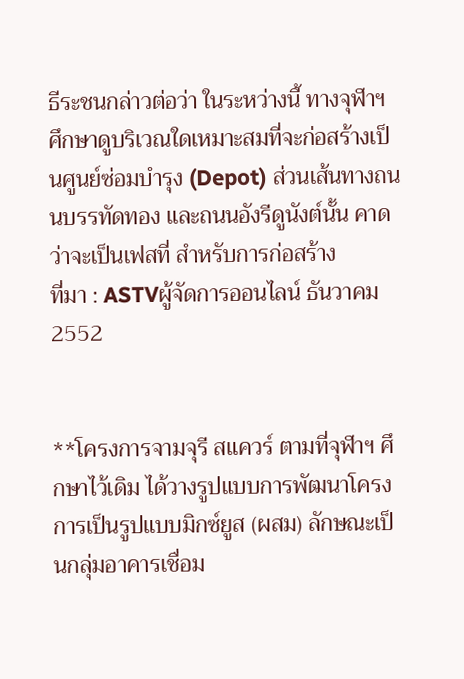ธีระชนกล่าวต่อว่า ในระหว่างนี้ ทางจุฬาฯ ศึกษาดูบริเวณใดเหมาะสมที่จะก่อสร้างเป็นศูนย์ซ่อมบำรุง (Depot) ส่วนเส้นทางถนนบรรทัดทอง และถนนอังรีดูนังต์นั้น คาดว่าจะเป็นเฟสที่ สำหรับการก่อสร้าง
ที่มา : ASTVผู้จัดการออนไลน์ ธันวาคม 2552


**โครงการจามจุรี สแควร์ ตามที่จุฬาฯ ศึกษาไว้เดิม ได้วางรูปแบบการพัฒนาโครงการเป็นรูปแบบมิกซ์ยูส (ผสม) ลักษณะเป็นกลุ่มอาคารเชื่อม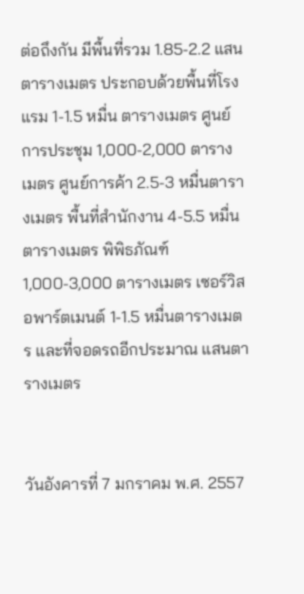ต่อถึงกัน มีพื้นที่รวม 1.85-2.2 แสนตารางเมตร ประกอบด้วยพื้นที่โรงแรม 1-1.5 หมื่น ตารางเมตร ศูนย์การประชุม 1,000-2,000 ตารางเมตร ศูนย์การค้า 2.5-3 หมื่นตารางเมตร พื้นที่สำนักงาน 4-5.5 หมื่นตารางเมตร พิพิธภัณฑ์ 1,000-3,000 ตารางเมตร เซอร์วิสอพาร์ตเมนต์ 1-1.5 หมื่นตารางเมตร และที่จอดรถอีกประมาณ แสนตารางเมตร


วันอังคารที่ 7 มกราคม พ.ศ. 2557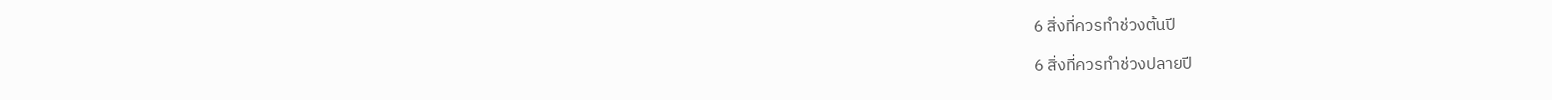6 สิ่งที่ควรทำช่วงต้นปี

6 สิ่งที่ควรทำช่วงปลายปี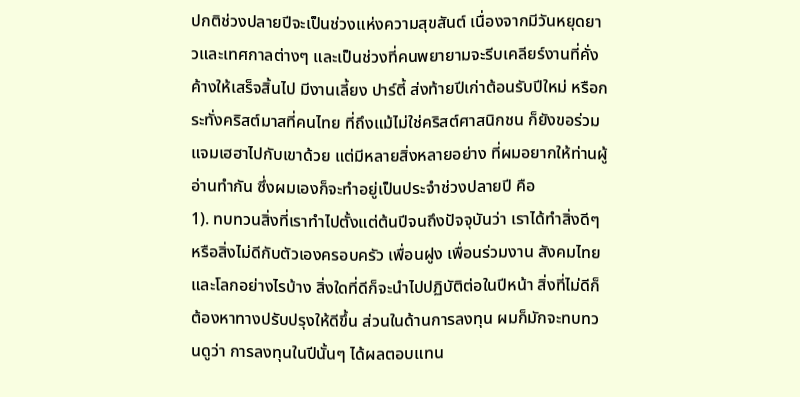ปกติช่วงปลายปีจะเป็นช่วงแห่งความสุขสันต์ เนื่องจากมีวันหยุดยาวและเทศกาลต่างๆ และเป็นช่วงที่คนพยายามจะรีบเคลียร์งานที่คั่งค้างให้เสร็จสิ้นไป มีงานเลี้ยง ปาร์ตี้ ส่งท้ายปีเก่าต้อนรับปีใหม่ หรือกระทั่งคริสต์มาสที่คนไทย ที่ถึงแม้ไม่ใช่คริสต์ศาสนิกชน ก็ยังขอร่วมแจมเฮฮาไปกับเขาด้วย แต่มีหลายสิ่งหลายอย่าง ที่ผมอยากให้ท่านผู้อ่านทำกัน ซึ่งผมเองก็จะทำอยู่เป็นประจำช่วงปลายปี คือ
1). ทบทวนสิ่งที่เราทำไปตั้งแต่ต้นปีจนถึงปัจจุบันว่า เราได้ทำสิ่งดีๆ หรือสิ่งไม่ดีกับตัวเองครอบครัว เพื่อนฝูง เพื่อนร่วมงาน สังคมไทย และโลกอย่างไรบ้าง สิ่งใดที่ดีก็จะนำไปปฏิบัติต่อในปีหน้า สิ่งที่ไม่ดีก็ต้องหาทางปรับปรุงให้ดีขึ้น ส่วนในด้านการลงทุน ผมก็มักจะทบทวนดูว่า การลงทุนในปีนั้นๆ ได้ผลตอบแทน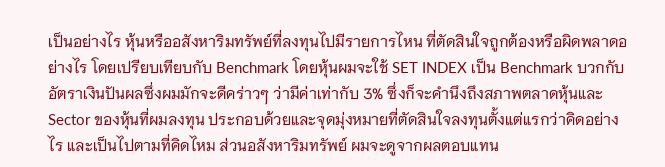เป็นอย่างไร หุ้นหรืออสังหาริมทรัพย์ที่ลงทุนไปมีรายการไหน ที่ตัดสินใจถูกต้องหรือผิดพลาดอย่างไร โดยเปรียบเทียบกับ Benchmark โดยหุ้นผมจะใช้ SET INDEX เป็น Benchmark บวกกับอัตราเงินปันผลซึ่งผมมักจะดีคร่าวๆ ว่ามีค่าเท่ากับ 3% ซึ่งก็จะคำนึงถึงสภาพตลาดหุ้นและ Sector ของหุ้นที่ผมลงทุน ประกอบด้วยและจุดมุ่งหมายที่ตัดสินใจลงทุนตั้งแต่แรกว่าคิดอย่างไร และเป็นไปตามที่คิดไหม ส่วนอสังหาริมทรัพย์ ผมจะดูจากผลตอบแทน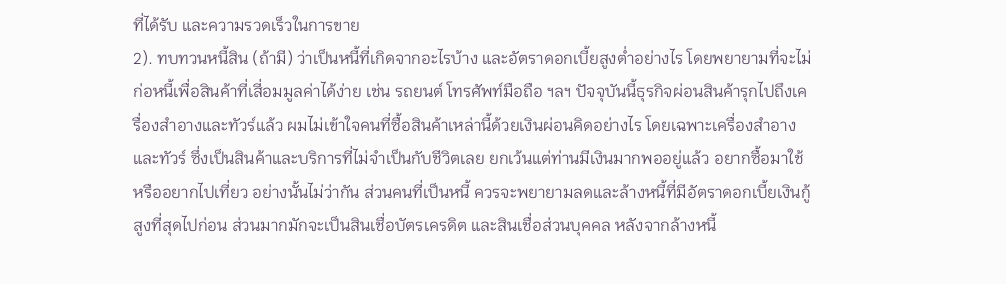ที่ได้รับ และความรวดเร็วในการขาย
2). ทบทวนหนี้สิน (ถ้ามี) ว่าเป็นหนี้ที่เกิดจากอะไรบ้าง และอัตราดอกเบี้ยสูงต่ำอย่างไร โดยพยายามที่จะไม่ก่อหนี้เพื่อสินค้าที่เสี่อมมูลค่าได้ง่าย เช่น รถยนต์ โทรศัพท์มือถือ ฯลฯ ปัจจุบันนี้ธุรกิจผ่อนสินค้ารุกไปถึงเครื่องสำอางและทัวร์แล้ว ผมไม่เข้าใจคนที่ซื้อสินค้าเหล่านี้ด้วยเงินผ่อนคิดอย่างไร โดยเฉพาะเครื่องสำอางและทัวร์ ซึ่งเป็นสินค้าและบริการที่ไม่จำเป็นกับชีวิตเลย ยกเว้นแต่ท่านมีเงินมากพออยู่แล้ว อยากซื้อมาใช้ หรืออยากไปเที่ยว อย่างนั้นไม่ว่ากัน ส่วนคนที่เป็นหนี้ ควรจะพยายามลดและล้างหนี้ที่มีอัตราดอกเบี้ยเงินกู้สูงที่สุดไปก่อน ส่วนมากมักจะเป็นสินเชื่อบัตรเครดิต และสินเชื่อส่วนบุคคล หลังจากล้างหนี้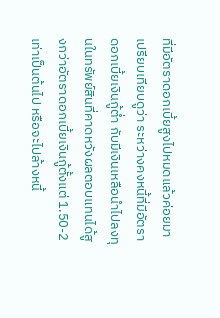ที่มีอัตราดอกเบี้ยสูงไปหมดแล้วค่อยมาเปรียบเทียบดูว่า ระหว่างคงหนี้ที่มีอัตราดอกเบี้ยเงินกู้ต่ำ กับมีเงินเหลือนำไปลงทุนในทรัพย์สินที่คาดหวังผลตอบแทนได้สูงกว่าอัตราดอกเบี้ยเงินกู้ตั้งแต่ 1.50-2 เท่าเป็นต้นไป หรือจะไปล้างหนี้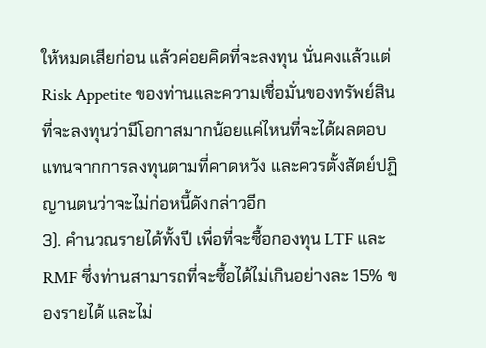ให้หมดเสียก่อน แล้วค่อยคิดที่จะลงทุน นั่นคงแล้วแต่ Risk Appetite ของท่านและความเชื่อมั่นของทรัพย์สินที่จะลงทุนว่ามีโอกาสมากน้อยแค่ไหนที่จะได้ผลตอบแทนจากการลงทุนตามที่คาดหวัง และควรตั้งสัตย์ปฏิญานตนว่าจะไม่ก่อหนี้ดังกล่าวอีก
3). คำนวณรายได้ทั้งปี เพื่อที่จะซื้อกองทุน LTF และ RMF ซึ่งท่านสามารถที่จะซื้อได้ไม่เกินอย่างละ 15% ของรายได้ และไม่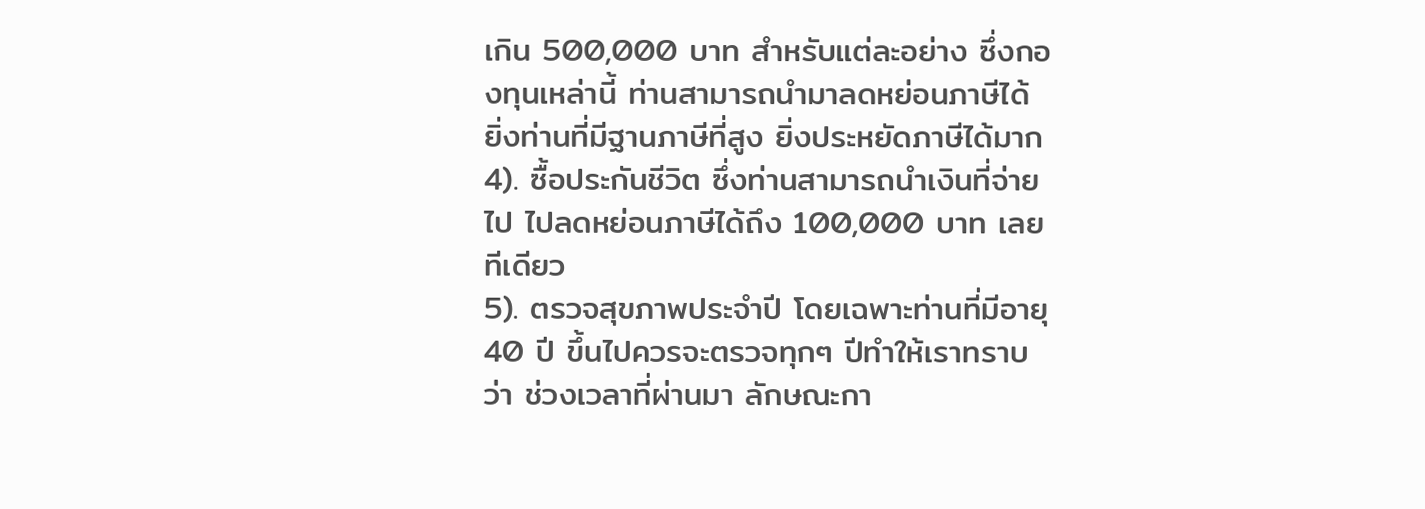เกิน 500,000 บาท สำหรับแต่ละอย่าง ซึ่งกองทุนเหล่านี้ ท่านสามารถนำมาลดหย่อนภาษีได้ ยิ่งท่านที่มีฐานภาษีที่สูง ยิ่งประหยัดภาษีได้มาก
4). ซื้อประกันชีวิต ซึ่งท่านสามารถนำเงินที่จ่ายไป ไปลดหย่อนภาษีได้ถึง 100,000 บาท เลยทีเดียว
5). ตรวจสุขภาพประจำปี โดยเฉพาะท่านที่มีอายุ 40 ปี ขึ้นไปควรจะตรวจทุกๆ ปีทำให้เราทราบว่า ช่วงเวลาที่ผ่านมา ลักษณะกา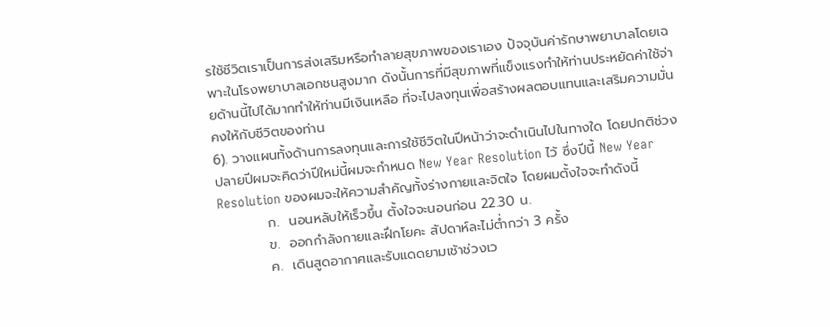รใช้ชีวิตเราเป็นการส่งเสริมหรือทำลายสุขภาพของเราเอง ปัจจุบันค่ารักษาพยาบาลโดยเฉพาะในโรงพยาบาลเอกชนสูงมาก ดังนั้นการที่มีสุขภาพที่แข็งแรงทำให้ท่านประหยัดค่าใช้จ่ายด้านนี้ไปได้มากทำให้ท่านมีเงินเหลือ ที่จะไปลงทุนเพื่อสร้างผลตอบแทนและเสริมความมั่นคงให้กับชีวิตของท่าน
6). วางแผนทั้งด้านการลงทุนและการใช้ชีวิตในปีหน้าว่าจะดำเนินไปในทางใด โดยปกติช่วงปลายปีผมจะคิดว่าปีใหม่นี้ผมจะกำหนด New Year Resolution ไว้ ซึ่งปีนี้ New Year Resolution ของผมจะให้ความสำคัญทั้งร่างกายและจิตใจ โดยผมตั้งใจจะทำดังนี้
          ก.  นอนหลับให้เร็วขึ้น ตั้งใจจะนอนก่อน 22.30 น.
          ข.  ออกกำลังกายและฝึกโยคะ สัปดาห์ละไม่ต่ำกว่า 3 ครั้ง
          ค.  เดินสูดอากาศและรับแดดยามเช้าช่วงเว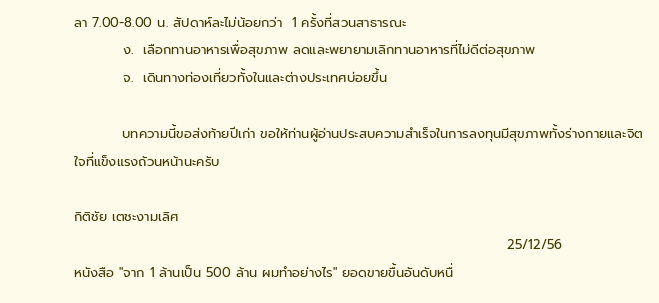ลา 7.00-8.00 น. สัปดาห์ละไม่น้อยกว่า  1 ครั้งที่สวนสาธารณะ
          ง.  เลือกทานอาหารเพื่อสุขภาพ ลดและพยายามเลิกทานอาหารที่ไม่ดีต่อสุขภาพ
          จ.  เดินทางท่องเที่ยวทั้งในและต่างประเทศบ่อยขึ้น

          บทความนี้ขอส่งท้ายปีเก่า ขอให้ท่านผู้อ่านประสบความสำเร็จในการลงทุนมีสุขภาพทั้งร่างกายและจิตใจที่แข็งแรงถ้วนหน้านะครับ

กิติชัย เตชะงามเลิศ
                                                                                          25/12/56
หนังสือ "จาก 1 ล้านเป็น 500 ล้าน ผมทำอย่างไร" ยอดขายขื้นอันดับหนื่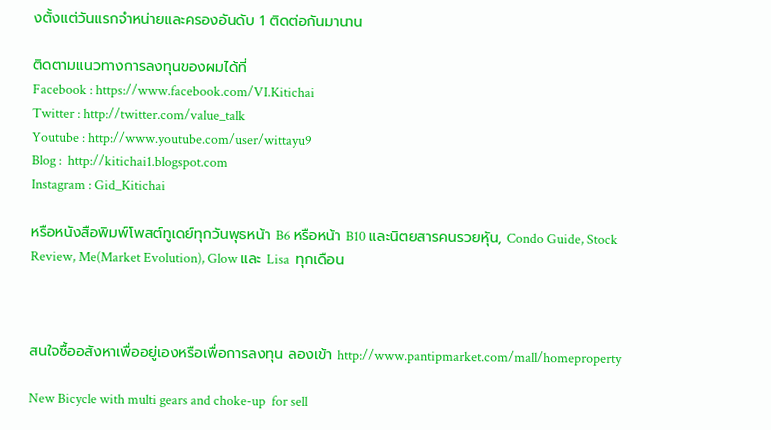งตั้งแต่วันแรกจำหน่ายและครองอันดับ 1 ติดต่อกันมานาน

ติดตามแนวทางการลงทุนของผมได้ที่
Facebook : https://www.facebook.com/VI.Kitichai
Twitter : http://twitter.com/value_talk
Youtube : http://www.youtube.com/user/wittayu9
Blog :  http://kitichai1.blogspot.com
Instagram : Gid_Kitichai

หรือหนังสือพิมพ์โพสต์ทูเดย์ทุกวันพุธหน้า B6 หรือหน้า B10 และนิตยสารคนรวยหุัน, Condo Guide, Stock Review, Me(Market Evolution), Glow และ Lisa  ทุกเดือน



สนใจซื้ออสังหาเพื่ออยู่เองหรือเพื่อการลงทุน ลองเข้า http://www.pantipmarket.com/mall/homeproperty

New Bicycle with multi gears and choke-up  for sell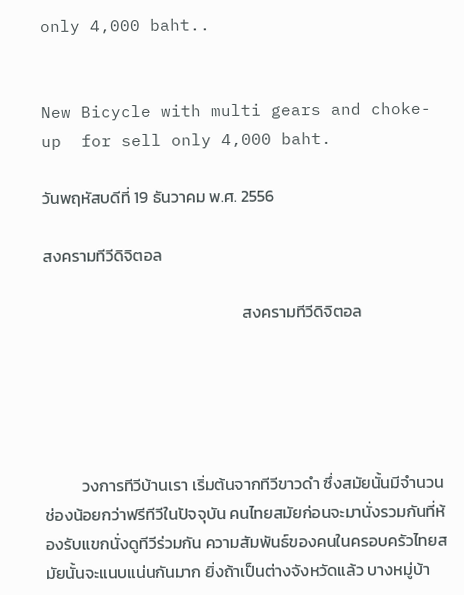only 4,000 baht..


New Bicycle with multi gears and choke-up  for sell only 4,000 baht.

วันพฤหัสบดีที่ 19 ธันวาคม พ.ศ. 2556

สงครามทีวีดิจิตอล

                                                      สงครามทีวีดิจิตอล





          วงการทีวีบ้านเรา เริ่มต้นจากทีวีขาวดำ ซึ่งสมัยนั้นมีจำนวนช่องน้อยกว่าฟรีทีวีในปัจจุบัน คนไทยสมัยก่อนจะมานั่งรวมกันที่ห้องรับแขกนั่งดูทีวีร่วมกัน ความสัมพันธ์ของคนในครอบครัวไทยสมัยนั้นจะแนบแน่นกันมาก ยิ่งถ้าเป็นต่างจังหวัดแล้ว บางหมู่บ้า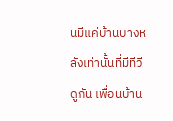นมีแค่บ้านบางหลังเท่านั้นที่มีทีวีดูกัน เพื่อนบ้าน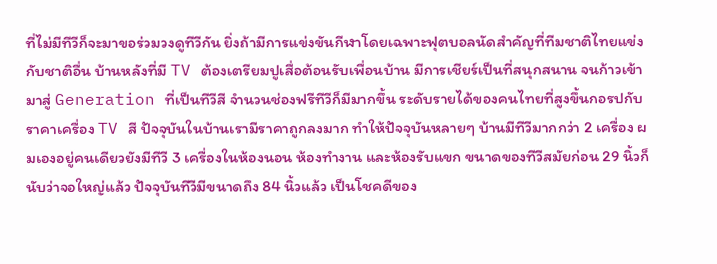ที่ไม่มีทีวีก็จะมาขอร่วมวงดูทีวีกัน ยิ่งถ้ามีการแข่งขันกีฬาโดยเฉพาะฟุตบอลนัดสำคัญที่ทีมชาติไทยแข่งกับชาติอื่น บ้านหลังที่มี TV ต้องเตรียมปูเสื่อต้อนรับเพื่อนบ้าน มีการเชียร์เป็นที่สนุกสนาน จนก้าวเข้ามาสู่ Generation ที่เป็นทีวีสี จำนวนช่องฟรีทีวีก็มีมากขึ้น ระดับรายได้ของคนไทยที่สูงขึ้นกอรปกับราคาเครื่อง TV สี ปัจจุบันในบ้านเรามีราคาถูกลงมาก ทำให้ปัจจุบันหลายๆ บ้านมีทีวีมากกว่า 2 เครื่อง ผมเองอยู่คนเดียวยังมีทีวี 3 เครื่องในห้องนอน ห้องทำงาน และห้องรับแขก ขนาดของทีวีสมัยก่อน 29 นิ้วก็นับว่าจอใหญ่แล้ว ปัจจุบันทีวีมีขนาดถึง 84 นิ้วแล้ว เป็นโชคดีของ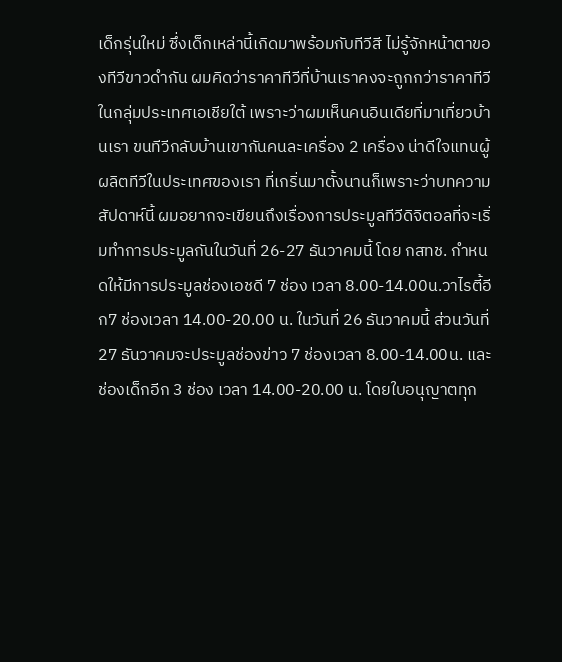เด็กรุ่นใหม่ ซึ่งเด็กเหล่านี้เกิดมาพร้อมกับทีวีสี ไม่รู้จักหน้าตาของทีวีขาวดำกัน ผมคิดว่าราคาทีวีที่บ้านเราคงจะถูกกว่าราคาทีวีในกลุ่มประเทศเอเชียใต้ เพราะว่าผมเห็นคนอินเดียที่มาเที่ยวบ้านเรา ขนทีวีกลับบ้านเขากันคนละเครื่อง 2 เครื่อง น่าดีใจแทนผู้ผลิตทีวีในประเทศของเรา ที่เกริ่นมาตั้งนานก็เพราะว่าบทความสัปดาห์นี้ ผมอยากจะเขียนถึงเรื่องการประมูลทีวีดิจิตอลที่จะเริ่มทำการประมูลกันในวันที่ 26-27 ธันวาคมนี้ โดย กสทช. กำหนดให้มีการประมูลช่องเอชดี 7 ช่อง เวลา 8.00-14.00น.วาไรตี้อีก7 ช่องเวลา 14.00-20.00 น. ในวันที่ 26 ธันวาคมนี้ ส่วนวันที่ 27 ธันวาคมจะประมูลช่องข่าว 7 ช่องเวลา 8.00-14.00น. และช่องเด็กอีก 3 ช่อง เวลา 14.00-20.00 น. โดยใบอนุญาตทุก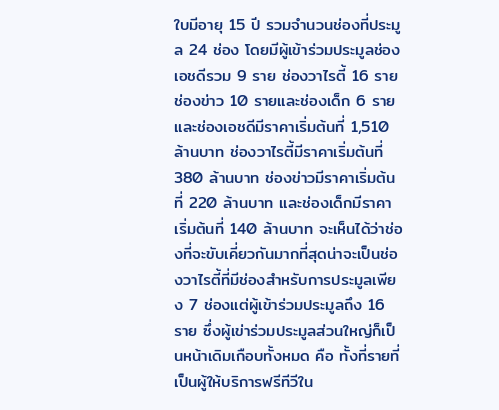ใบมีอายุ 15 ปี รวมจำนวนช่องที่ประมูล 24 ช่อง โดยมีผู้เข้าร่วมประมูลช่องเอชดีรวม 9 ราย ช่องวาไรตี้ 16 ราย ช่องข่าว 10 รายและช่องเด็ก 6 ราย  และช่องเอชดีมีราคาเริ่มต้นที่ 1,510 ล้านบาท ช่องวาไรตี้มีราคาเริ่มต้นที่ 380 ล้านบาท ช่องข่าวมีราคาเริ่มต้นที่ 220 ล้านบาท และช่องเด็กมีราคาเริ่มต้นที่ 140 ล้านบาท จะเห็นได้ว่าช่องที่จะขับเคี่ยวกันมากที่สุดน่าจะเป็นช่องวาไรตี้ที่มีช่องสำหรับการประมูลเพียง 7 ช่องแต่ผู้เข้าร่วมประมูลถึง 16 ราย ซึ่งผู้เข่าร่วมประมูลส่วนใหญ่ก็เป็นหน้าเดิมเกือบทั้งหมด คือ ทั้งที่รายที่เป็นผู้ให้บริการฟรีทีวีใน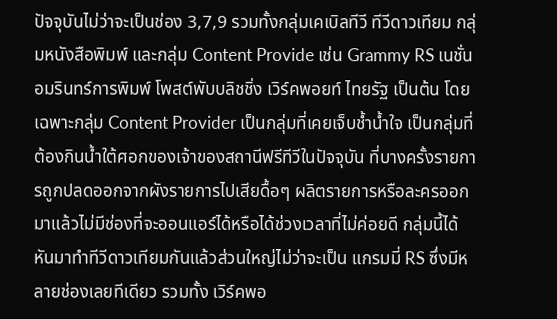ปัจจุบันไม่ว่าจะเป็นช่อง 3,7,9 รวมทั้งกลุ่มเคเบิลทีวี ทีวีดาวเทียม กลุ่มหนังสือพิมพ์ และกลุ่ม Content Provide เช่น Grammy RS เนชั่น อมรินทร์การพิมพ์ โพสต์พับบลิชชิ่ง เวิร์คพอยท์ ไทยรัฐ เป็นต้น โดยเฉพาะกลุ่ม Content Provider เป็นกลุ่มที่เคยเจ็บช้ำน้ำใจ เป็นกลุ่มที่ต้องกินน้ำใต้ศอกของเจ้าของสถานีฟรีทีวีในปัจจุบัน ที่บางครั้งรายการถูกปลดออกจากผังรายการไปเสียดื้อๆ ผลิตรายการหรือละครออกมาแล้วไม่มีช่องที่จะออนแอร์ได้หรือได้ช่วงเวลาที่ไม่ค่อยดี กลุ่มนี้ได้หันมาทำทีวีดาวเทียมกันแล้วส่วนใหญ่ไม่ว่าจะเป็น แกรมมี่ RS ซึ่งมีหลายช่องเลยทีเดียว รวมทั้ง เวิร์คพอ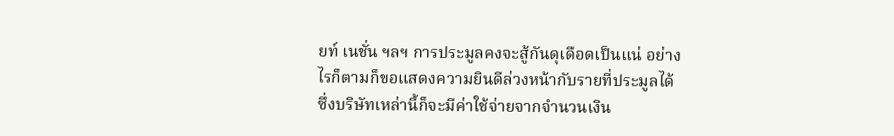ยท์ เนชั่น ฯลฯ การประมูลคงจะสู้กันดุเดือดเป็นแน่ อย่างไรก็ตามก็ขอแสดงความยินดีล่วงหน้ากับรายที่ประมูลได้ ซึ่งบริษัทเหล่านี้ก็จะมีค่าใช้จ่ายจากจำนวนเงิน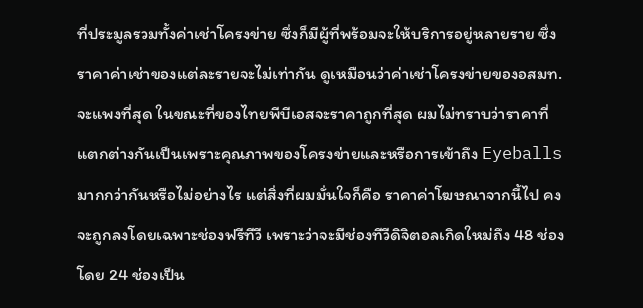ที่ประมูลรวมทั้งค่าเช่าโครงข่าย ซึ่งก็มีผู้ที่พร้อมจะให้บริการอยู่หลายราย ซึ่งราคาค่าเช่าของแต่ละรายจะไม่เท่ากัน ดูเหมือนว่าค่าเช่าโครงข่ายของอสมท.จะแพงที่สุด ในขณะที่ของไทยพีบีเอสจะราคาถูกที่สุด ผมไม่ทราบว่าราคาที่แตกต่างกันเป็นเพราะคุณภาพของโครงข่ายและหรือการเข้าถึง Eyeballs  มากกว่ากันหรือไม่อย่างไร แต่สิ่งที่ผมมั่นใจก็คือ ราคาค่าโฆษณาจากนี้ไป คงจะถูกลงโดยเฉพาะช่องฟรีทีวี เพราะว่าจะมีช่องทีวีดิจิตอลเกิดใหม่ถึง 48 ช่อง โดย 24 ช่องเป็น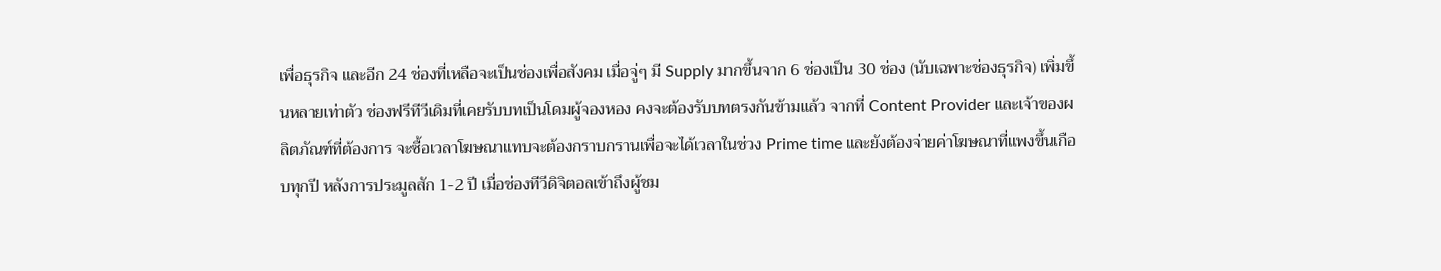เพื่อธุรกิจ และอีก 24 ช่องที่เหลือจะเป็นช่องเพื่อสังคม เมื่อจู่ๆ มี Supply มากขึ้นจาก 6 ช่องเป็น 30 ช่อง (นับเฉพาะช่องธุรกิจ) เพิ่มขึ้นหลายเท่าตัว ช่องฟรีทีวีเดิมที่เคยรับบทเป็นโดมผู้จองหอง คงจะต้องรับบทตรงกันข้ามแล้ว จากที่ Content Provider และเจ้าของผลิตภัณฑ์ที่ต้องการ จะซื้อเวลาโฆษณาแทบจะต้องกราบกรานเพื่อจะได้เวลาในช่วง Prime time และยังต้องจ่ายค่าโฆษณาที่แพงขึ้นเกือบทุกปี หลังการประมูลสัก 1-2 ปี เมื่อช่องทีวีดิจิตอลเข้าถึงผู้ชม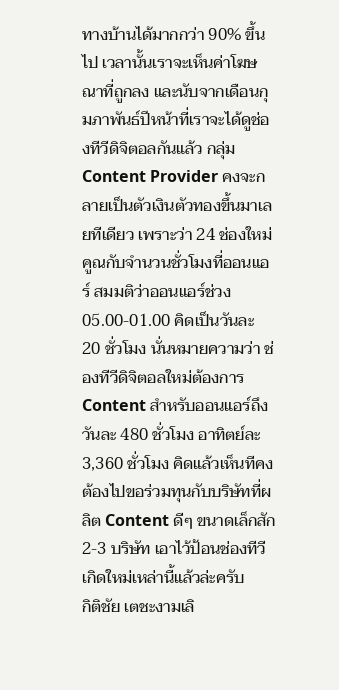ทางบ้านได้มากกว่า 90% ขึ้นไป เวลานั้นเราจะเห็นค่าโฆษณาที่ถูกลง และนับจากเดือนกุมภาพันธ์ปีหน้าที่เราจะได้ดูช่องทีวีดิจิตอลกันแล้ว กลุ่ม Content Provider คงจะกลายเป็นตัวเงินตัวทองขึ้นมาเลยทีเดียว เพราะว่า 24 ช่องใหม่คูณกับจำนวนชั่วโมงที่ออนแอร์ สมมติว่าออนแอร์ช่วง 05.00-01.00 คิดเป็นวันละ 20 ชั่วโมง นั่นหมายความว่า ช่องทีวีดิจิตอลใหม่ต้องการ Content สำหรับออนแอร์ถึงวันละ 480 ชั่วโมง อาทิตย์ละ 3,360 ชั่วโมง คิดแล้วเห็นทีคงต้องไปขอร่วมทุนกับบริษัทที่ผลิต Content ดีๆ ขนาดเล็กสัก 2-3 บริษัท เอาไว้ป้อนช่องทีวีเกิดใหม่เหล่านี้แล้วล่ะครับ
กิติชัย เตชะงามเลิ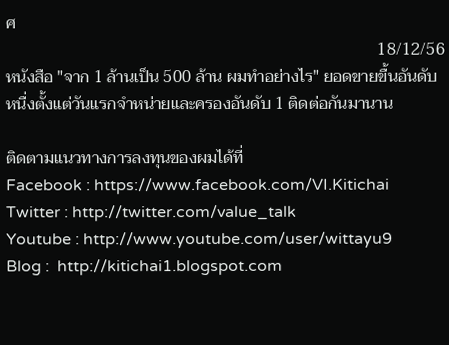ศ
                                                                                          18/12/56
หนังสือ "จาก 1 ล้านเป็น 500 ล้าน ผมทำอย่างไร" ยอดขายขื้นอันดับหนื่งตั้งแต่วันแรกจำหน่ายและครองอันดับ 1 ติดต่อกันมานาน

ติดตามแนวทางการลงทุนของผมได้ที่
Facebook : https://www.facebook.com/VI.Kitichai
Twitter : http://twitter.com/value_talk
Youtube : http://www.youtube.com/user/wittayu9
Blog :  http://kitichai1.blogspot.com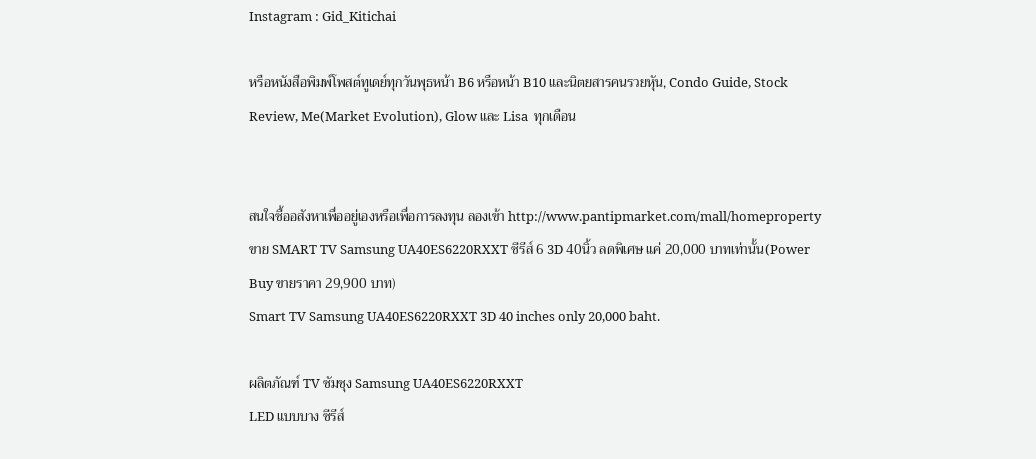Instagram : Gid_Kitichai

หรือหนังสือพิมพ์โพสต์ทูเดย์ทุกวันพุธหน้า B6 หรือหน้า B10 และนิตยสารคนรวยหุัน, Condo Guide, Stock Review, Me(Market Evolution), Glow และ Lisa  ทุกเดือน


สนใจซื้ออสังหาเพื่ออยู่เองหรือเพื่อการลงทุน ลองเข้า http://www.pantipmarket.com/mall/homeproperty
ขาย SMART TV Samsung UA40ES6220RXXT ซีรีส์ 6 3D 40นิ้ว ลดพิเศษ แค่ 20,000 บาทเท่านั้น(Power Buy ขายราคา 29,900 บาท)
Smart TV Samsung UA40ES6220RXXT 3D 40 inches only 20,000 baht.

ผลิตภัณฑ์ TV ซัมซุง Samsung UA40ES6220RXXT
LED แบบบาง ซีรีส์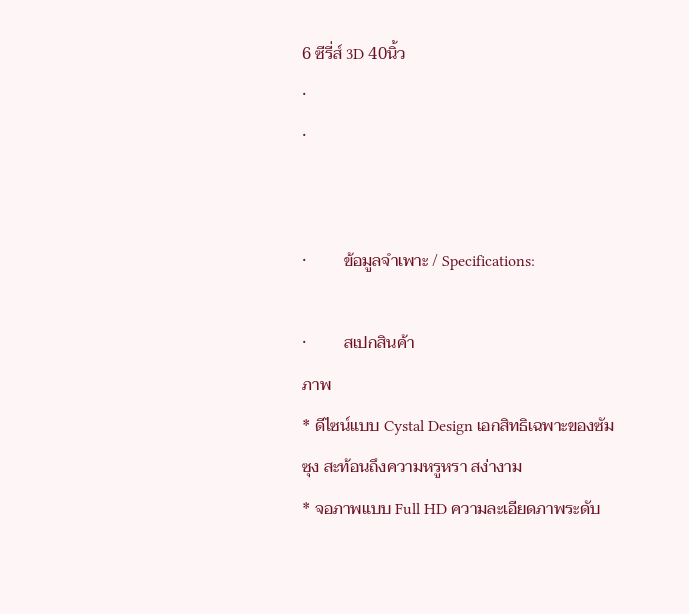6 ซีรี่ส์ 3D 40นิ้ว
·
·


·         ข้อมูลจำเพาะ / Specifications:

·         สเปกสินค้า
ภาพ
* ดีไซน์แบบ Cystal Design เอกสิทธิเฉพาะของซัมซุง สะท้อนถึงความหรูหรา สง่างาม
* จอภาพแบบ Full HD ความละเอียดภาพระดับ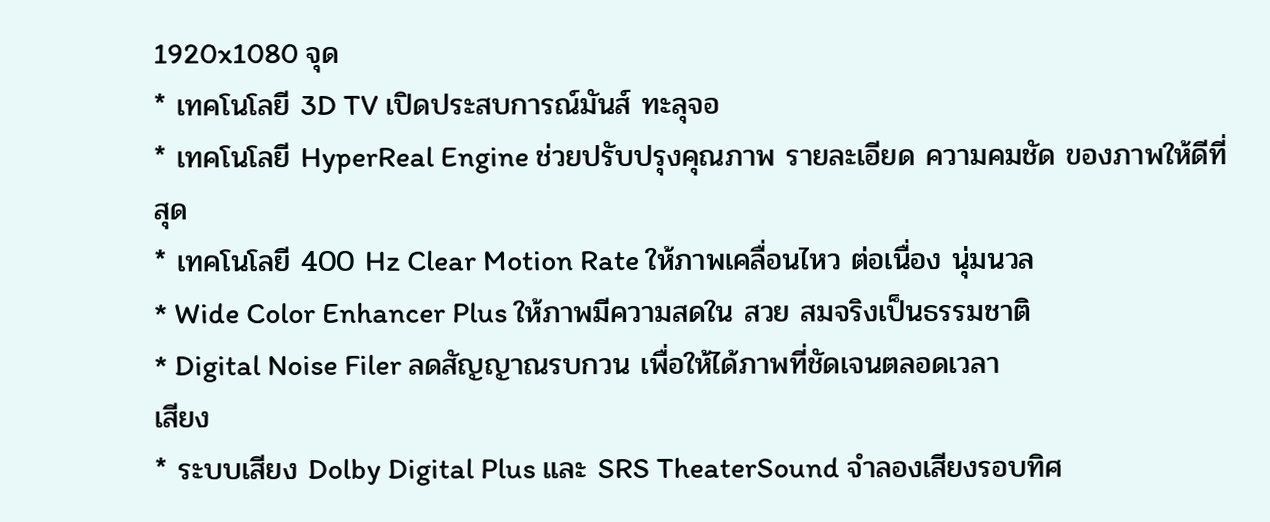1920x1080 จุด
* เทคโนโลยี 3D TV เปิดประสบการณ์มันส์ ทะลุจอ
* เทคโนโลยี HyperReal Engine ช่วยปรับปรุงคุณภาพ รายละเอียด ความคมชัด ของภาพให้ดีที่สุด
* เทคโนโลยี 400 Hz Clear Motion Rate ให้ภาพเคลื่อนไหว ต่อเนื่อง นุ่มนวล
* Wide Color Enhancer Plus ให้ภาพมีความสดใน สวย สมจริงเป็นธรรมชาติ
* Digital Noise Filer ลดสัญญาณรบกวน เพื่อให้ได้ภาพที่ชัดเจนตลอดเวลา
เสียง
* ระบบเสียง Dolby Digital Plus และ SRS TheaterSound จำลองเสียงรอบทิศ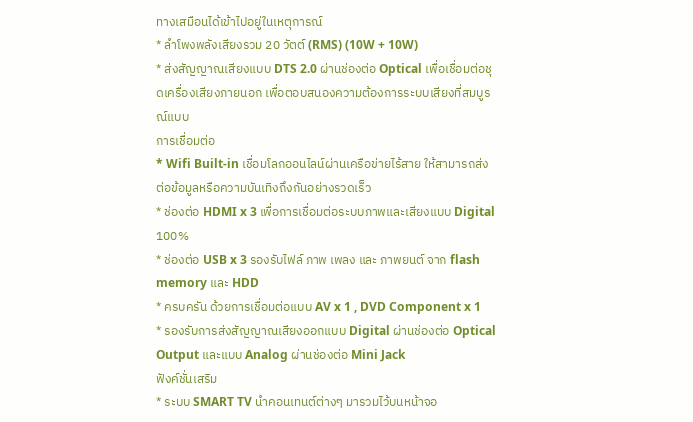ทางเสมือนได้เข้าไปอยู่ในเหตุการณ์
* ลำโพงพลังเสียงรวม 20 วัตต์ (RMS) (10W + 10W)
* ส่งสัญญาณเสียงแบบ DTS 2.0 ผ่านช่องต่อ Optical เพื่อเชื่อมต่อชุดเครื่องเสียงภายนอก เพื่อตอบสนองความต้องการระบบเสียงที่สมบูรณ์แบบ
การเชื่อมต่อ
* Wifi Built-in เชื่อมโลกออนไลน์ผ่านเครือข่ายไร้สาย ให้สามารถส่งต่อข้อมูลหรือความบันเทิงถึงกันอย่างรวดเร็ว
* ช่องต่อ HDMI x 3 เพื่อการเชื่อมต่อระบบภาพและเสียงแบบ Digital 100%
* ช่องต่อ USB x 3 รองรับไฟล์ ภาพ เพลง และ ภาพยนต์ จาก flash memory และ HDD
* ครบครัน ด้วยการเชื่อมต่อแบบ AV x 1 , DVD Component x 1
* รองรับการส่งสัญญาณเสียงออกแบบ Digital ผ่านช่องต่อ Optical Output และแบบ Analog ผ่านช่องต่อ Mini Jack
ฟังค์ชั่นเสริม
* ระบบ SMART TV นำคอนเทนต์ต่างๆ มารวมไว้บนหน้าจอ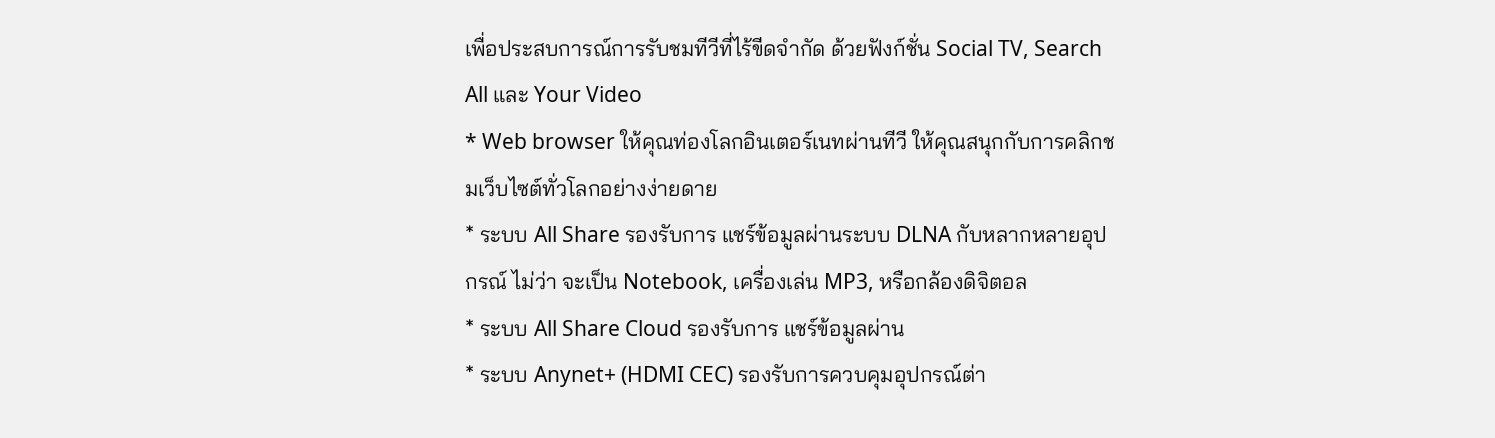เพื่อประสบการณ์การรับชมทีวีที่ไร้ขีดจำกัด ด้วยฟังก์ชั่น Social TV, Search All และ Your Video
* Web browser ให้คุณท่องโลกอินเตอร์เนทผ่านทีวี ให้คุณสนุกกับการคลิกชมเว็บไซต์ทั่วโลกอย่างง่ายดาย
* ระบบ All Share รองรับการ แชร์ข้อมูลผ่านระบบ DLNA กับหลากหลายอุปกรณ์ ไม่ว่า จะเป็น Notebook, เครื่องเล่น MP3, หรือกล้องดิจิตอล
* ระบบ All Share Cloud รองรับการ แชร์ข้อมูลผ่าน
* ระบบ Anynet+ (HDMI CEC) รองรับการควบคุมอุปกรณ์ต่า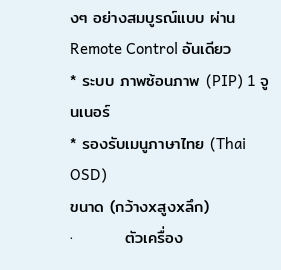งๆ อย่างสมบูรณ์แบบ ผ่าน Remote Control อันเดียว
* ระบบ ภาพซ้อนภาพ (PIP) 1 จูนเนอร์
* รองรับเมนูภาษาไทย (Thai OSD)
ขนาด (กว้างxสูงxลึก)
·         ตัวเครื่อง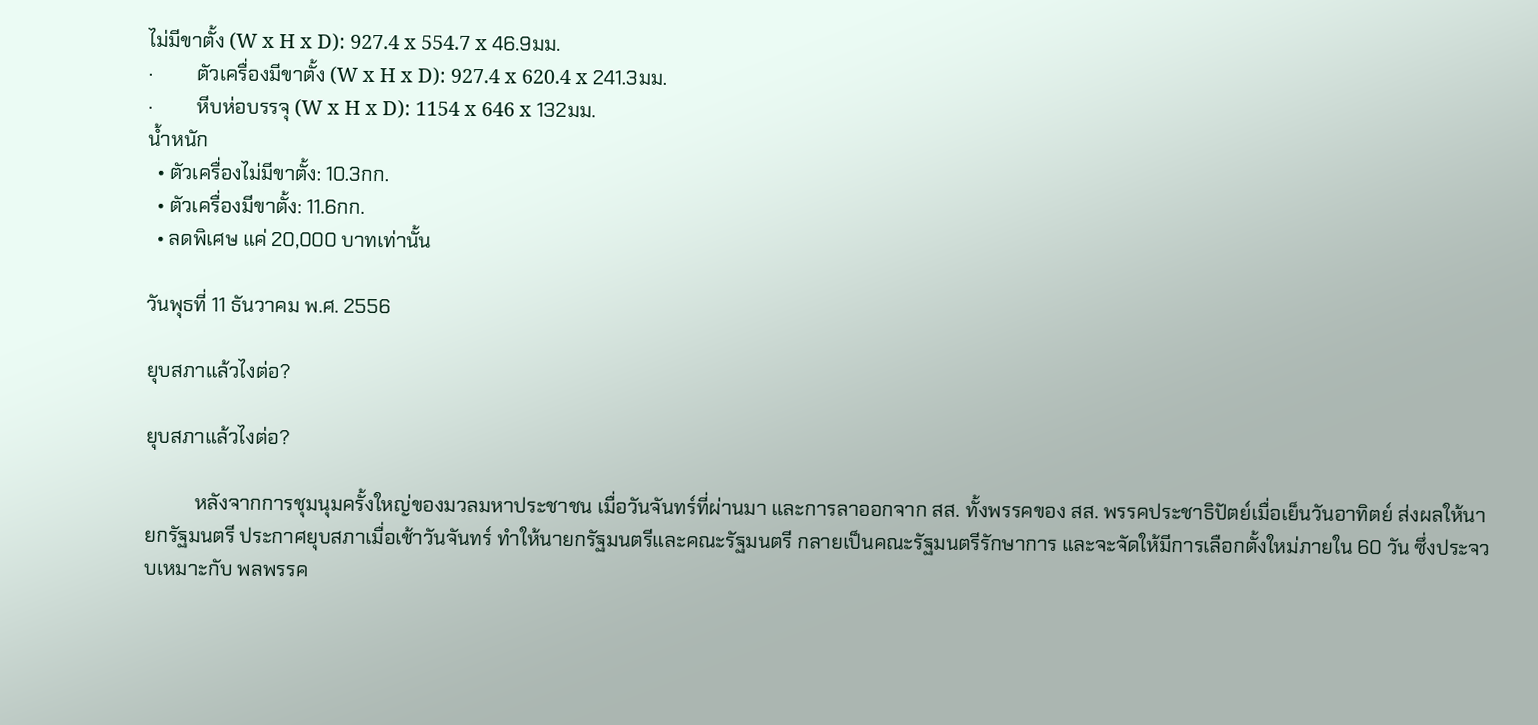ไม่มีขาตั้ง (W x H x D): 927.4 x 554.7 x 46.9มม.
·         ตัวเครื่องมีขาตั้ง (W x H x D): 927.4 x 620.4 x 241.3มม.
·         หีบห่อบรรจุ (W x H x D): 1154 x 646 x 132มม.
น้ำหนัก
  • ตัวเครื่องไม่มีขาตั้ง: 10.3กก.
  • ตัวเครื่องมีขาตั้ง: 11.6กก.
  • ลดพิเศษ แค่ 20,000 บาทเท่านั้น

วันพุธที่ 11 ธันวาคม พ.ศ. 2556

ยุบสภาแล้วไงต่อ?

ยุบสภาแล้วไงต่อ?

          หลังจากการชุมนุมครั้งใหญ่ของมวลมหาประชาชน เมื่อวันจันทร์ที่ผ่านมา และการลาออกจาก สส. ทั้งพรรคของ สส. พรรคประชาธิปัตย์เมื่อเย็นวันอาทิตย์ ส่งผลให้นายกรัฐมนตรี ประกาศยุบสภาเมื่อเช้าวันจันทร์ ทำให้นายกรัฐมนตรีและคณะรัฐมนตรี กลายเป็นคณะรัฐมนตรีรักษาการ และจะจัดให้มีการเลือกตั้งใหม่ภายใน 60 วัน ซึ่งประจวบเหมาะกับ พลพรรค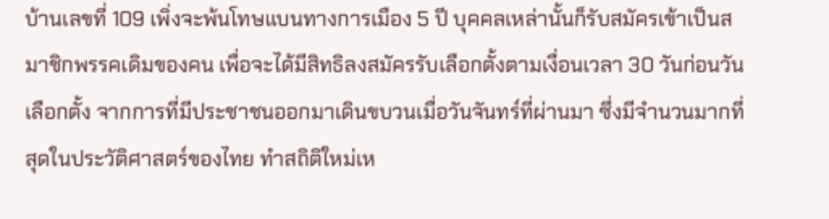บ้านเลขที่ 109 เพิ่งจะพ้นโทษแบนทางการเมือง 5 ปี บุคคลเหล่านั้นก็รับสมัครเข้าเป็นสมาชิกพรรคเดิมของคน เพื่อจะได้มีสิทธิลงสมัครรับเลือกตั้งตามเงื่อนเวลา 30 วันก่อนวันเลือกตั้ง จากการที่มีประชาชนออกมาเดินขบวนเมื่อวันจันทร์ที่ผ่านมา ซึ่งมีจำนวนมากที่สุดในประวัติศาสตร์ของไทย ทำสถิติใหม่เห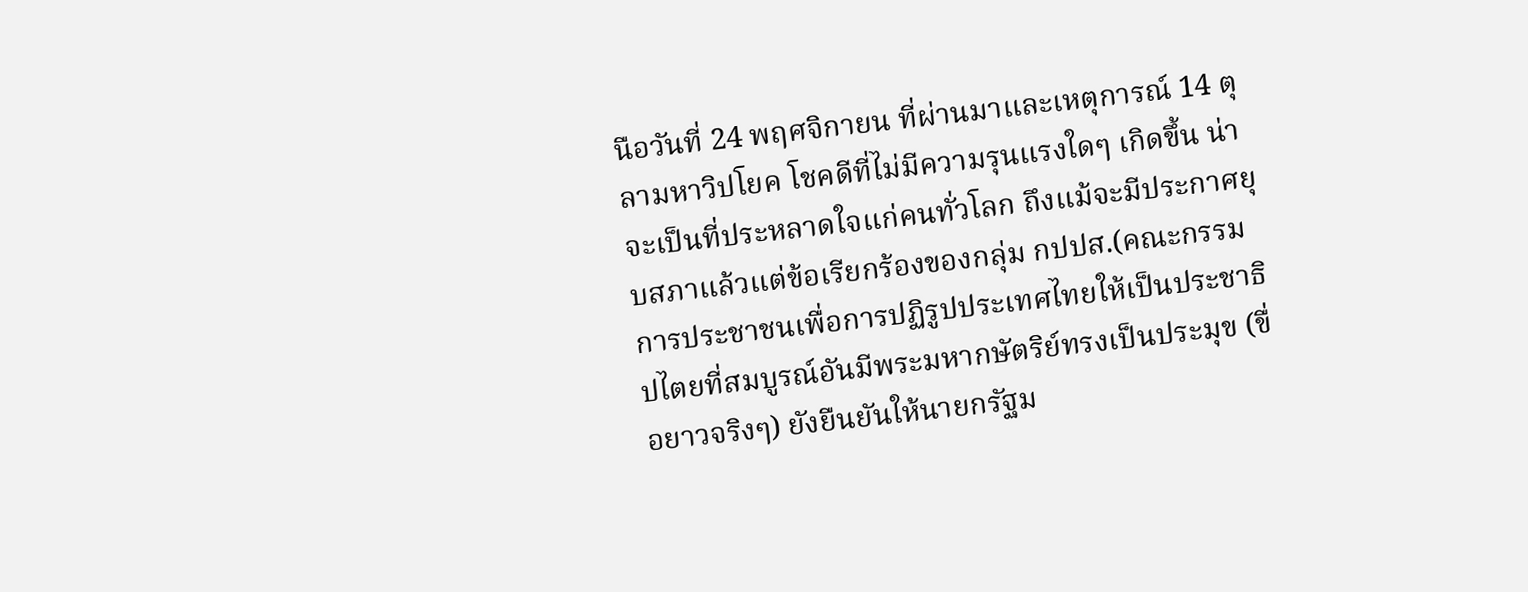นือวันที่ 24 พฤศจิกายน ที่ผ่านมาและเหตุการณ์ 14 ตุลามหาวิปโยค โชคดีที่ไม่มีความรุนแรงใดๆ เกิดขึ้น น่าจะเป็นที่ประหลาดใจแก่คนทั่วโลก ถึงแม้จะมีประกาศยุบสภาแล้วแต่ข้อเรียกร้องของกลุ่ม กปปส.(คณะกรรมการประชาชนเพื่อการปฏิรูปประเทศไทยให้เป็นประชาธิปไตยที่สมบูรณ์อันมีพระมหากษัตริย์ทรงเป็นประมุข (ขื่อยาวจริงๆ) ยังยืนยันให้นายกรัฐม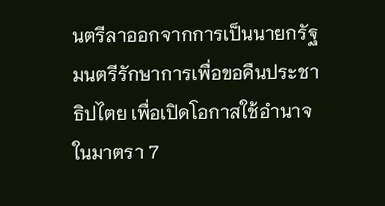นตรีลาออกจากการเป็นนายกรัฐมนตรีรักษาการเพื่อขอคืนประชาธิปไตย เพื่อเปิดโอกาสใช้อำนาจในมาตรา 7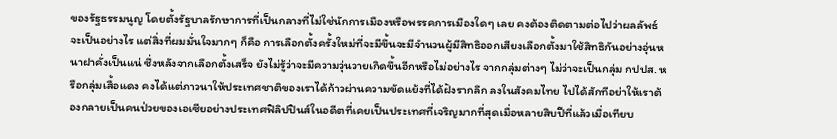ของรัฐธรรมนูญ โดยตั้งรัฐบาลรักษาการที่เป็นกลางที่ไม่ใช่นักการเมืองหรือพรรคการเมืองใดๆ เลย คงต้องติดตามต่อไปว่าผลลัพธ์จะเป็นอย่างไร แต่สิ่งที่ผมมั่นใจมากๆ ก็คือ การเลือกตั้งครั้งใหม่ที่จะมีขึ้นจะมีจำนวนผู้มีสิทธิออกเสียงเลือกตั้งมาใช้สิทธิกันอย่างอุ่นหนาฝาคั่งเป็นแน่ ซึ่งหลังจากเลือกตั้งเสร็จ ยังไม่รู้ว่าจะมีความวุ่นวายเกิดขึ้นอีกหรือไม่อย่างไร จากกลุ่มต่างๆ ไม่ว่าจะเป็นกลุ่ม กปปส. หรือกลุ่มเสื้อแดง คงได้แต่ภาวนาให้ประเทศชาติของเราได้ก้าวผ่านความขัดแย้งที่ได้ฝังรากลึก ลงในสังคมไทย ไปได้สักทีอย่าให้เราต้องกลายเป็นคนป่วยของเอเซียอย่างประเทศฟิลิปปินส์ในอดีตที่เคยเป็นประเทศที่เจริญมากที่สุดเมื่อหลายสิบปีที่แล้วเมื่อเทียบ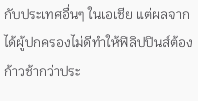กับประเทศอื่นๆ ในเอเชีย แต่ผลจากได้ผู้ปกครองไม่ดีทำให้ฟิลิปปินส์ต้องก้าวช้ากว่าประ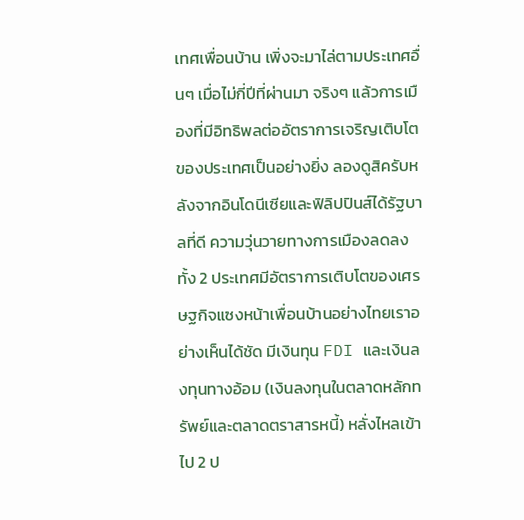เทศเพื่อนบ้าน เพิ่งจะมาไล่ตามประเทศอื่นๆ เมื่อไม่กี่ปีที่ผ่านมา จริงๆ แล้วการเมืองที่มีอิทธิพลต่ออัตราการเจริญเติบโตของประเทศเป็นอย่างยิ่ง ลองดูสิครับหลังจากอินโดนีเซียและฟิลิปปินส์ได้รัฐบาลที่ดี ความวุ่นวายทางการเมืองลดลงทั้ง 2 ประเทศมีอัตราการเติบโตของเศรษฐกิจแซงหน้าเพื่อนบ้านอย่างไทยเราอย่างเห็นได้ชัด มีเงินทุน FDI และเงินลงทุนทางอ้อม (เงินลงทุนในตลาดหลักทรัพย์และตลาดตราสารหนี้) หลั่งไหลเข้าไป 2 ป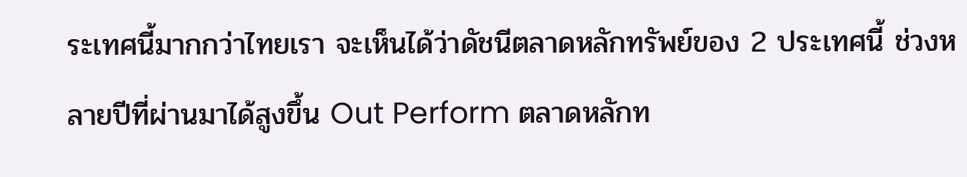ระเทศนี้มากกว่าไทยเรา จะเห็นได้ว่าดัชนีตลาดหลักทรัพย์ของ 2 ประเทศนี้ ช่วงหลายปีที่ผ่านมาได้สูงขึ้น Out Perform ตลาดหลักท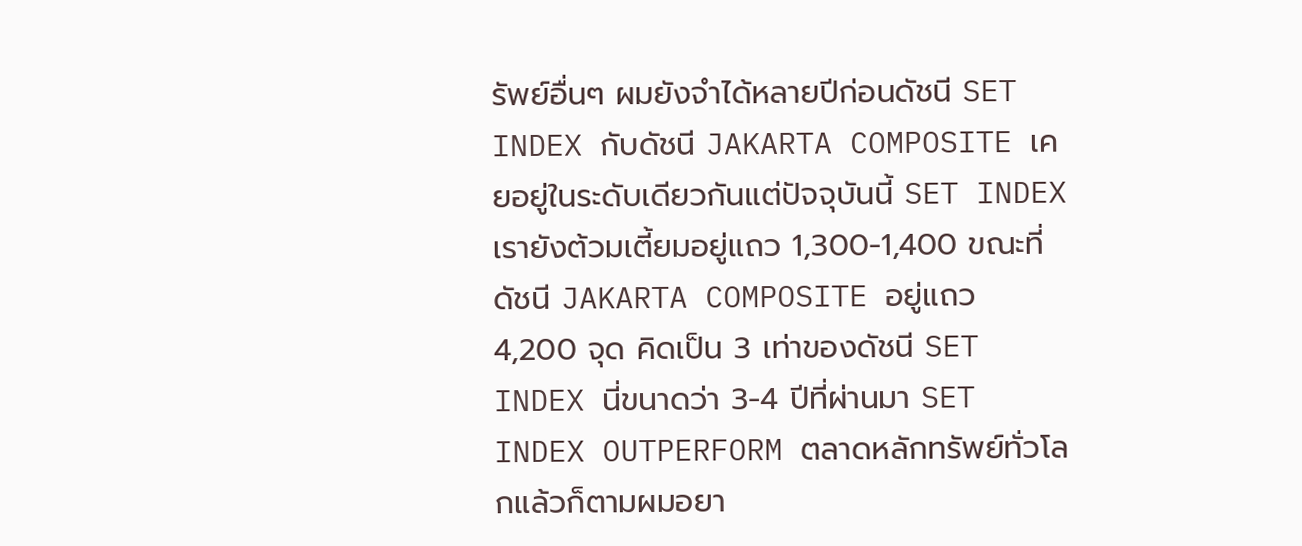รัพย์อื่นๆ ผมยังจำได้หลายปีก่อนดัชนี SET INDEX กับดัชนี JAKARTA COMPOSITE เคยอยู่ในระดับเดียวกันแต่ปัจจุบันนี้ SET INDEX เรายังต้วมเตี้ยมอยู่แถว 1,300-1,400 ขณะที่ดัชนี JAKARTA COMPOSITE อยู่แถว 4,200 จุด คิดเป็น 3 เท่าของดัชนี SET INDEX นี่ขนาดว่า 3-4 ปีที่ผ่านมา SET INDEX OUTPERFORM ตลาดหลักทรัพย์ทั่วโลกแล้วก็ตามผมอยา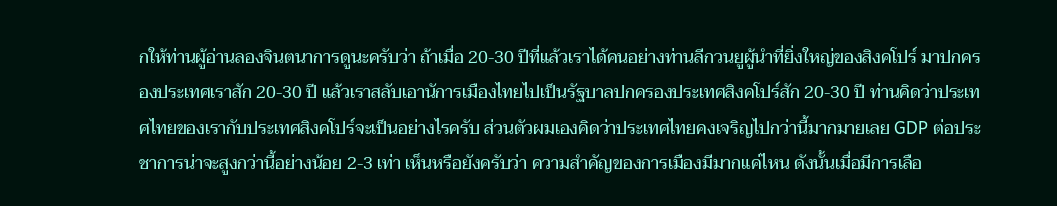กให้ท่านผู้อ่านลองจินตนาการดูนะครับว่า ถ้าเมื่อ 20-30 ปีที่แล้วเราได้คนอย่างท่านลีกวนยูผู้นำที่ยิ่งใหญ่ของสิงคโปร์ มาปกครองประเทศเราสัก 20-30 ปี แล้วเราสลับเอานัการเมืองไทยไปเป็นรัฐบาลปกครองประเทศสิงคโปร์สัก 20-30 ปี ท่านคิดว่าประเทศไทยของเรากับประเทศสิงคโปร์จะเป็นอย่างไรครับ ส่วนตัวผมเองคิดว่าประเทศไทยคงเจริญไปกว่านี้มากมายเลย GDP ต่อประชาการน่าจะสูงกว่านี้อย่างน้อย 2-3 เท่า เห็นหรือยังครับว่า ความสำคัญของการเมืองมีมากแค่ไหน ดังนั้นเมื่อมีการเลือ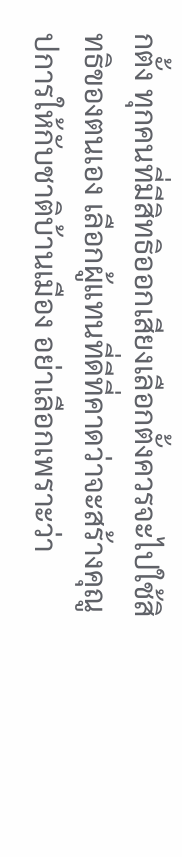กตั้ง ทุกคนที่มีสิทธิออกเสียงเลือกตั้งควรจะไปใช้สิทธิของตนเอง เลือกผู้แทนที่ดีที่คาดว่าจะสร้างคุณูปการให้กับชาติบ้านเมือง อย่าเลือกเพราะว่า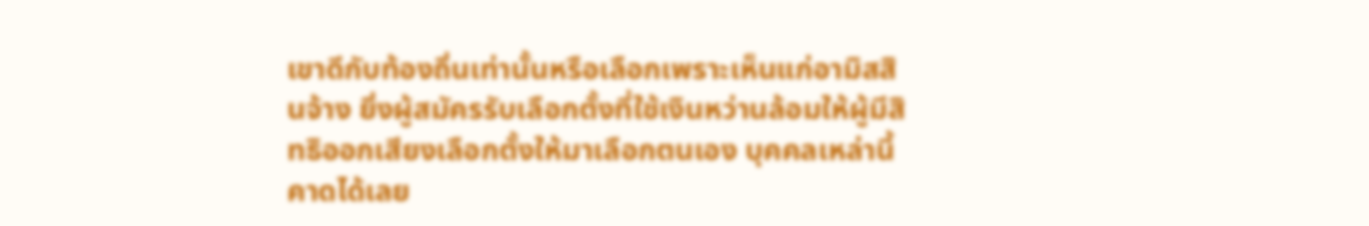เขาดีกับท้องถิ่นเท่านั้นหรือเลือกเพราะเห็นแก่อามิสสินจ้าง ยิ่งผู้สมัครรับเลือกตั้งที่ใช้เงินหว่านล้อมให้ผู้มีสิทธิออกเสียงเลือกตั้งให้มาเลือกตนเอง บุคคลเหล่านี้คาดได้เลย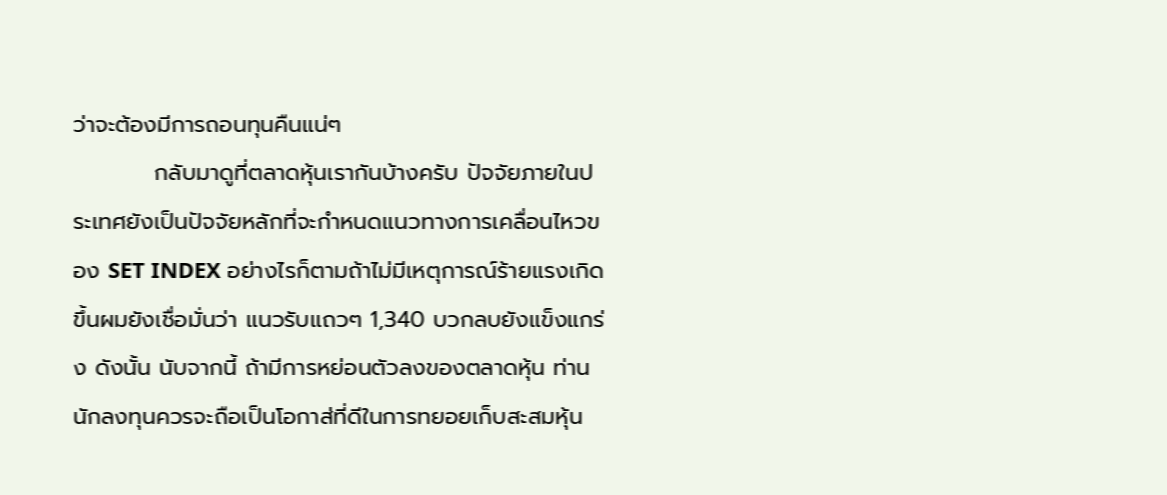ว่าจะต้องมีการถอนทุนคืนแน่ๆ
          กลับมาดูที่ตลาดหุ้นเรากันบ้างครับ ปัจจัยภายในประเทศยังเป็นปัจจัยหลักที่จะกำหนดแนวทางการเคลื่อนไหวของ SET INDEX อย่างไรก็ตามถ้าไม่มีเหตุการณ์ร้ายแรงเกิดขึ้นผมยังเชื่อมั่นว่า แนวรับแถวๆ 1,340 บวกลบยังแข็งแกร่ง ดังนั้น นับจากนี้ ถ้ามีการหย่อนตัวลงของตลาดหุ้น ท่านนักลงทุนควรจะถือเป็นโอกาส่ที่ดีในการทยอยเก็บสะสมหุ้น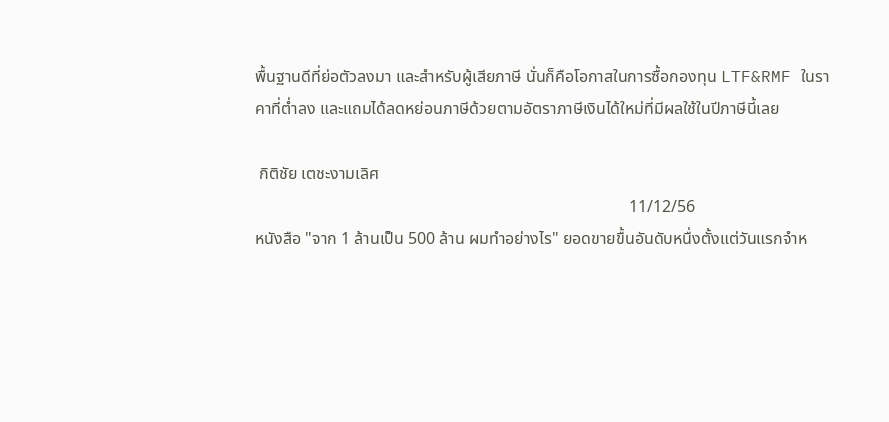พื้นฐานดีที่ย่อตัวลงมา และสำหรับผู้เสียภาษี นั่นก็คือโอกาสในการซื้อกองทุน LTF&RMF ในราคาที่ต่ำลง และแถมได้ลดหย่อนภาษีด้วยตามอัตราภาษีเงินได้ใหม่ที่มีผลใช้ในปีภาษีนี้เลย

 กิติชัย เตชะงามเลิศ
                                                                                          11/12/56
หนังสือ "จาก 1 ล้านเป็น 500 ล้าน ผมทำอย่างไร" ยอดขายขื้นอันดับหนื่งตั้งแต่วันแรกจำห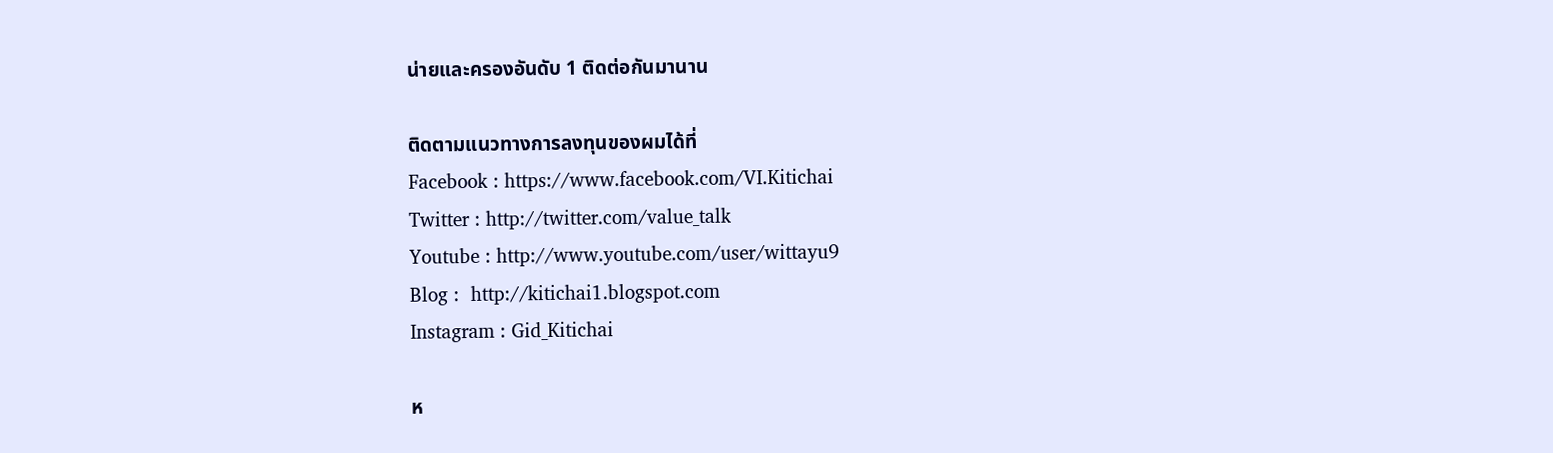น่ายและครองอันดับ 1 ติดต่อกันมานาน

ติดตามแนวทางการลงทุนของผมได้ที่
Facebook : https://www.facebook.com/VI.Kitichai
Twitter : http://twitter.com/value_talk
Youtube : http://www.youtube.com/user/wittayu9
Blog :  http://kitichai1.blogspot.com
Instagram : Gid_Kitichai

ห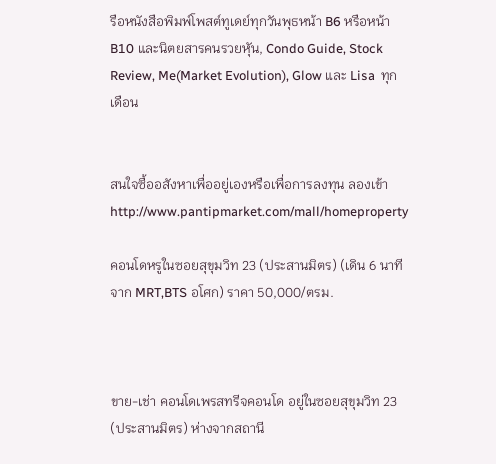รือหนังสือพิมพ์โพสต์ทูเดย์ทุกวันพุธหน้า B6 หรือหน้า B10 และนิตยสารคนรวยหุัน, Condo Guide, Stock Review, Me(Market Evolution), Glow และ Lisa  ทุกเดือน


สนใจซื้ออสังหาเพื่ออยู่เองหรือเพื่อการลงทุน ลองเข้า http://www.pantipmarket.com/mall/homeproperty

คอนโดหรูในซอยสุขุมวิท 23 (ประสานมิตร) (เดิน 6 นาที จาก MRT,BTS อโศก) ราคา 50,000/ตรม.



ขาย-เช่า คอนโดเพรสทรีจคอนโด อยู่ในซอยสุขุมวิท 23 (ประสานมิตร) ห่างจากสถานี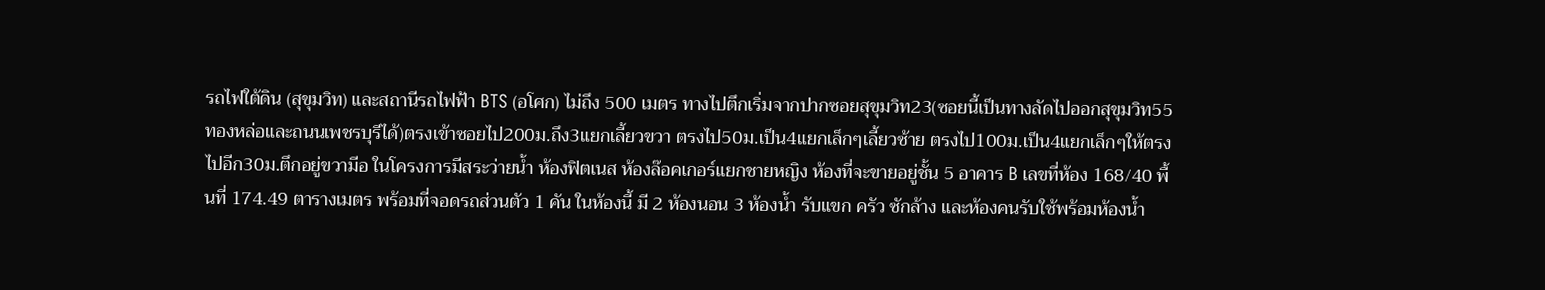รถไฟใต้ดิน (สุขุมวิท) และสถานีรถไฟฟ้า BTS (อโศก) ไม่ถึง 500 เมตร ทางไปตึกเริ่มจากปากซอยสุขุมวิท23(ซอยนี้เป็นทางลัดไปออกสุขุมวิท55ทองหล่อและถนนเพชรบุรีได้)ตรงเข้าซอยไป200ม.ถึง3แยกเลี้ยวขวา ตรงไป50ม.เป็น4แยกเล็กๆเลี้ยวซ้าย ตรงไป100ม.เป็น4แยกเล็กๆให้ตรงไปอีก30ม.ตึกอยู่ขวามีอ ในโครงการมีสระว่ายน้ำ ห้องฟิตเนส ห้องล๊อคเกอร์แยกชายหญิง ห้องที่จะขายอยู่ชั้น 5 อาคาร B เลขที่ห้อง 168/40 พื้นที่ 174.49 ตารางเมตร พร้อมที่จอดรถส่วนตัว 1 คัน ในห้องนี้ มี 2 ห้องนอน 3 ห้องน้ำ รับแขก ครัว ซักล้าง และห้องคนรับใช้พร้อมห้องน้ำ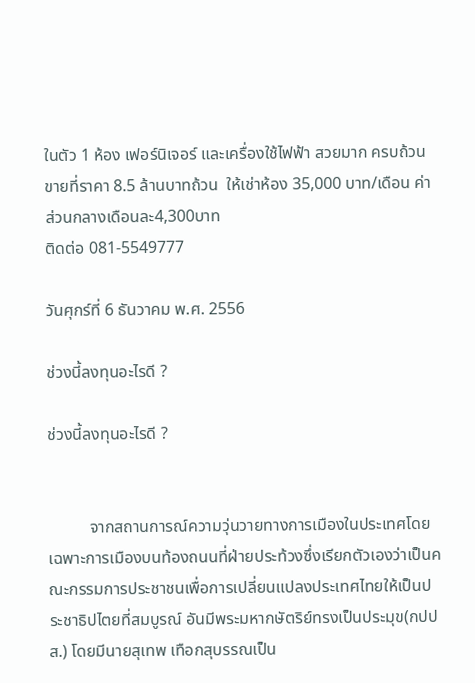ในตัว 1 ห้อง เฟอร์นิเจอร์ และเครื่องใช้ไฟฟ้า สวยมาก ครบถ้วน ขายที่ราคา 8.5 ล้านบาทถ้วน  ให้เช่าห้อง 35,000 บาท/เดือน ค่าส่วนกลางเดือนละ4,300บาท
ติดต่อ 081-5549777

วันศุกร์ที่ 6 ธันวาคม พ.ศ. 2556

ช่วงนี้ลงทุนอะไรดี ?

ช่วงนี้ลงทุนอะไรดี ?


          จากสถานการณ์ความวุ่นวายทางการเมืองในประเทศโดยเฉพาะการเมืองบนท้องถนนที่ฝ่ายประท้วงซึ่งเรียกตัวเองว่าเป็นคณะกรรมการประชาชนเพื่อการเปลี่ยนแปลงประเทศไทยให้เป็นประชาธิปไตยที่สมบูรณ์ อันมีพระมหากษัตริย์ทรงเป็นประมุข(กปปส.) โดยมีนายสุเทพ เทือกสุบรรณเป็น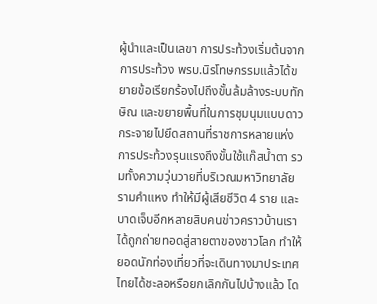ผู้นำและเป็นเลขา การประท้วงเริ่มต้นจากการประท้วง พรบ.นิรโทษกรรมแล้วได้ขยายข้อเรียกร้องไปถึงขั้นล้มล้างระบบทักษิณ และขยายพื้นที่ในการชุมนุมแบบดาวกระจายไปยึดสถานที่ราชการหลายแห่ง การประท้วงรุนแรงถึงขั้นใช้แก๊สน้ำตา รวมทั้งความวุ่นวายที่บริเวณมหาวิทยาลัยรามคำแหง ทำให้มีผู้เสียชีวิต 4 ราย และบาดเจ็บอีกหลายสิบคนข่าวคราวบ้านเราได้ถูกถ่ายทอดสู่สายตาของชาวโลก ทำให้ยอดนักท่องเที่ยวที่จะเดินทางมาประเทศไทยได้ชะลอหรือยกเลิกกันไปบ้างแล้ว โด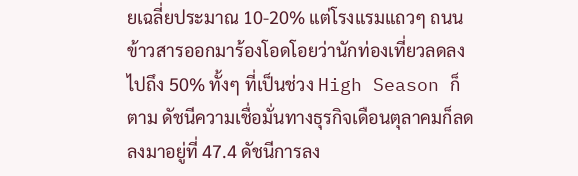ยเฉลี่ยประมาณ 10-20% แต่โรงแรมแถวๆ ถนนข้าวสารออกมาร้องโอดโอยว่านักท่องเที่ยวลดลงไปถึง 50% ทั้งๆ ที่เป็นช่วง High Season ก็ตาม ดัชนีความเชื่อมั่นทางธุรกิจเดือนตุลาคมก็ลดลงมาอยู่ที่ 47.4 ดัชนีการลง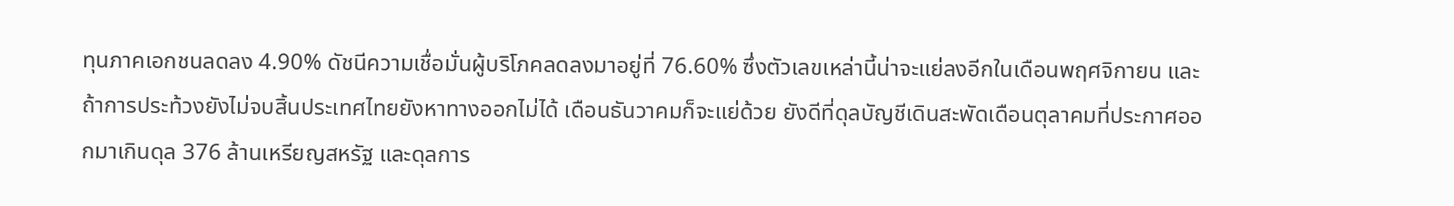ทุนภาคเอกชนลดลง 4.90% ดัชนีความเชื่อมั่นผู้บริโภคลดลงมาอยู่ที่ 76.60% ซึ่งตัวเลขเหล่านี้น่าจะแย่ลงอีกในเดือนพฤศจิกายน และถ้าการประท้วงยังไม่จบสิ้นประเทศไทยยังหาทางออกไม่ได้ เดือนธันวาคมก็จะแย่ด้วย ยังดีที่ดุลบัญชีเดินสะพัดเดือนตุลาคมที่ประกาศออกมาเกินดุล 376 ล้านเหรียญสหรัฐ และดุลการ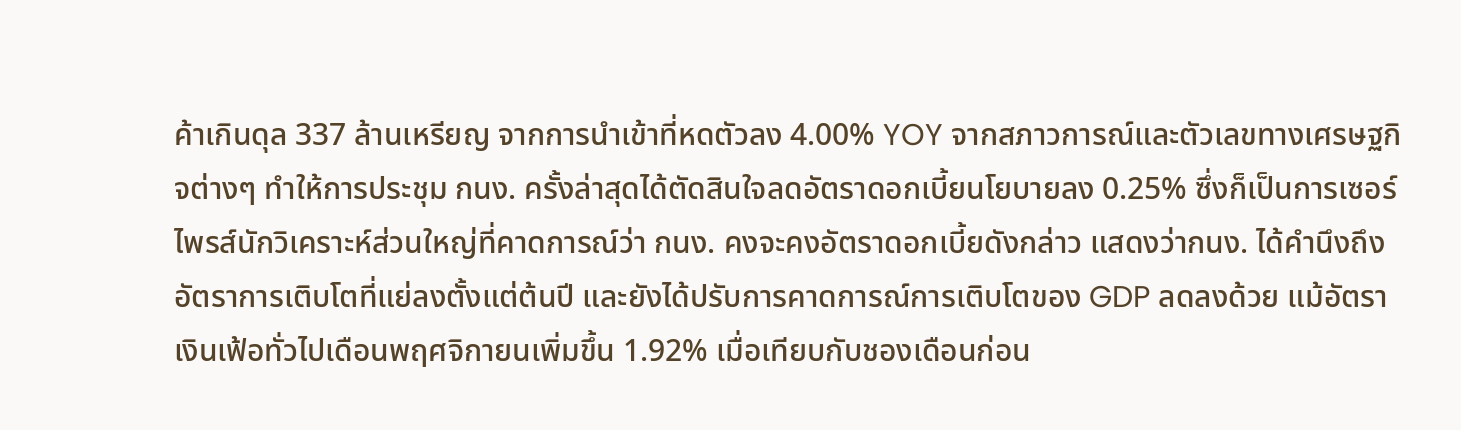ค้าเกินดุล 337 ล้านเหรียญ จากการนำเข้าที่หดตัวลง 4.00% YOY จากสภาวการณ์และตัวเลขทางเศรษฐกิจต่างๆ ทำให้การประชุม กนง. ครั้งล่าสุดได้ตัดสินใจลดอัตราดอกเบี้ยนโยบายลง 0.25% ซึ่งก็เป็นการเซอร์ไพรส์นักวิเคราะห์ส่วนใหญ่ที่คาดการณ์ว่า กนง. คงจะคงอัตราดอกเบี้ยดังกล่าว แสดงว่ากนง. ได้คำนึงถึงอัตราการเติบโตที่แย่ลงตั้งแต่ต้นปี และยังได้ปรับการคาดการณ์การเติบโตของ GDP ลดลงด้วย แม้อัตราเงินเฟ้อทั่วไปเดือนพฤศจิกายนเพิ่มขึ้น 1.92% เมื่อเทียบกับชองเดือนก่อน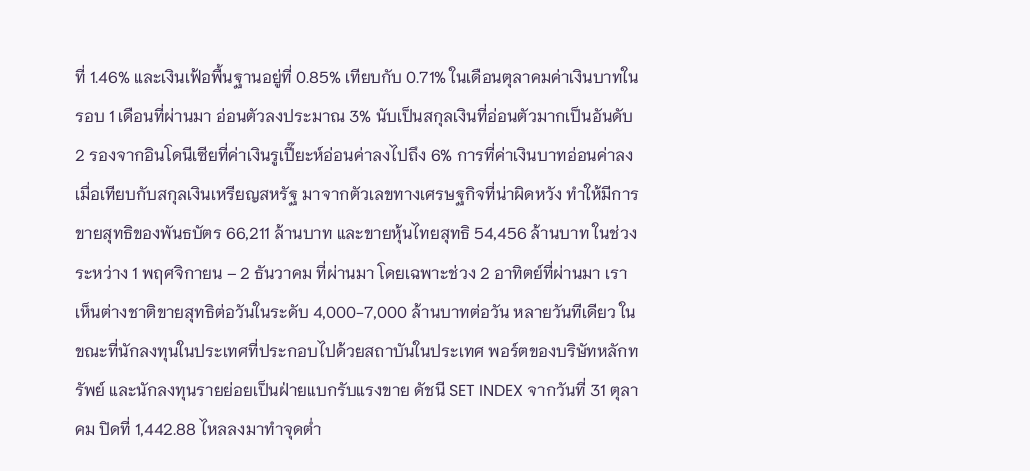ที่ 1.46% และเงินเฟ้อพื้นฐานอยู่ที่ 0.85% เทียบกับ 0.71% ในเดือนตุลาคมค่าเงินบาทในรอบ 1 เดือนที่ผ่านมา อ่อนตัวลงประมาณ 3% นับเป็นสกุลเงินที่อ่อนตัวมากเป็นอันดับ 2 รองจากอินโดนีเซียที่ค่าเงินรูเปี๊ยะห์อ่อนค่าลงไปถึง 6% การที่ค่าเงินบาทอ่อนค่าลงเมื่อเทียบกับสกุลเงินเหรียญสหรัฐ มาจากตัวเลขทางเศรษฐกิจที่น่าผิดหวัง ทำให้มีการขายสุทธิของพันธบัตร 66,211 ล้านบาท และขายหุ้นไทยสุทธิ 54,456 ล้านบาท ในช่วงระหว่าง 1 พฤศจิกายน – 2 ธันวาคม ที่ผ่านมา โดยเฉพาะช่วง 2 อาทิตย์ที่ผ่านมา เราเห็นต่างชาติขายสุทธิต่อวันในระดับ 4,000-7,000 ล้านบาทต่อวัน หลายวันทีเดียว ในขณะที่นักลงทุนในประเทศที่ประกอบไปด้วยสถาบันในประเทศ พอร์ตของบริษัทหลักทรัพย์ และนักลงทุนรายย่อยเป็นฝ่ายแบกรับแรงขาย ดัชนี SET INDEX จากวันที่ 31 ตุลาคม ปิดที่ 1,442.88 ไหลลงมาทำจุดต่ำ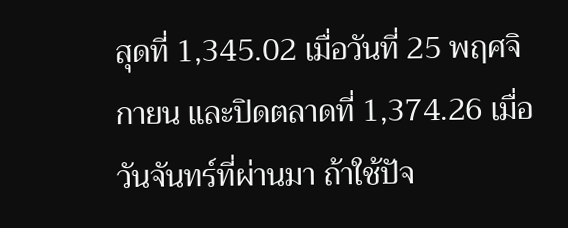สุดที่ 1,345.02 เมื่อวันที่ 25 พฤศจิกายน และปิดตลาดที่ 1,374.26 เมื่อวันจันทร์ที่ผ่านมา ถ้าใช้ปัจ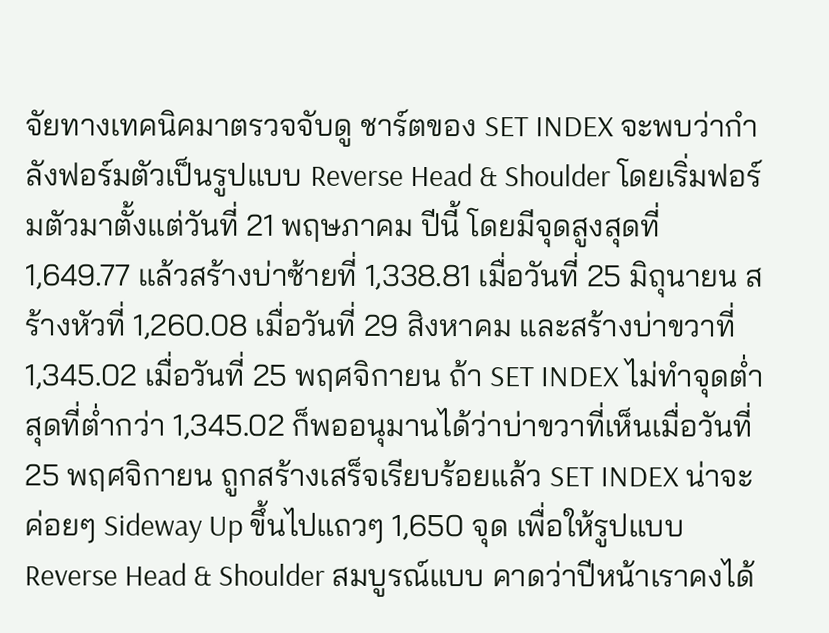จัยทางเทคนิคมาตรวจจับดู ชาร์ตของ SET INDEX จะพบว่ากำลังฟอร์มตัวเป็นรูปแบบ Reverse Head & Shoulder โดยเริ่มฟอร์มตัวมาตั้งแต่วันที่ 21 พฤษภาคม ปีนี้ โดยมีจุดสูงสุดที่ 1,649.77 แล้วสร้างบ่าซ้ายที่ 1,338.81 เมื่อวันที่ 25 มิถุนายน สร้างหัวที่ 1,260.08 เมื่อวันที่ 29 สิงหาคม และสร้างบ่าขวาที่ 1,345.02 เมื่อวันที่ 25 พฤศจิกายน ถ้า SET INDEX ไม่ทำจุดต่ำสุดที่ต่ำกว่า 1,345.02 ก็พออนุมานได้ว่าบ่าขวาที่เห็นเมื่อวันที่ 25 พฤศจิกายน ถูกสร้างเสร็จเรียบร้อยแล้ว SET INDEX น่าจะค่อยๆ Sideway Up ขึ้นไปแถวๆ 1,650 จุด เพื่อให้รูปแบบ Reverse Head & Shoulder สมบูรณ์แบบ คาดว่าปีหน้าเราคงได้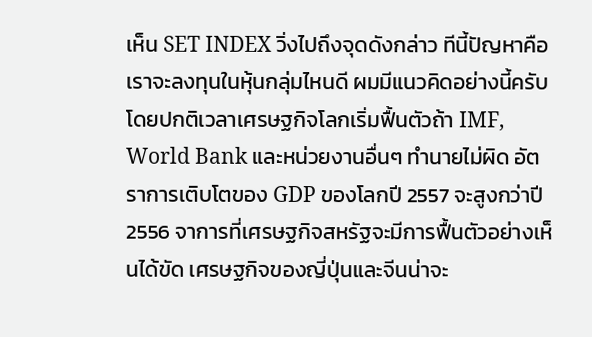เห็น SET INDEX วิ่งไปถึงจุดดังกล่าว ทีนี้ปัญหาคือเราจะลงทุนในหุ้นกลุ่มไหนดี ผมมีแนวคิดอย่างนี้ครับ โดยปกติเวลาเศรษฐกิจโลกเริ่มฟื้นตัวถ้า IMF, World Bank และหน่วยงานอื่นๆ ทำนายไม่ผิด อัตราการเติบโตของ GDP ของโลกปี 2557 จะสูงกว่าปี 2556 จาการที่เศรษฐกิจสหรัฐจะมีการฟื้นตัวอย่างเห็นได้ขัด เศรษฐกิจของญี่ปุ่นและจีนน่าจะ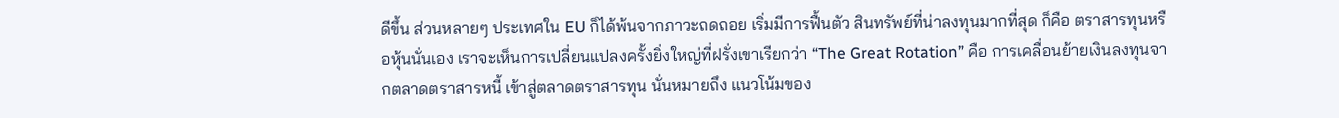ดีขึ้น ส่วนหลายๆ ประเทศใน EU ก็ได้พ้นจากภาวะถดถอย เริ่มมีการฟื้นตัว สินทรัพย์ที่น่าลงทุนมากที่สุด ก็คือ ตราสารทุนหรือหุ้นนั่นเอง เราจะเห็นการเปลี่ยนแปลงครั้งยิ่งใหญ่ที่ฝรั่งเขาเรียกว่า “The Great Rotation” คือ การเคลื่อนย้ายเงินลงทุนจากตลาดตราสารหนี้ เข้าสู่ตลาดตราสารทุน นั่นหมายถึง แนวโน้มของ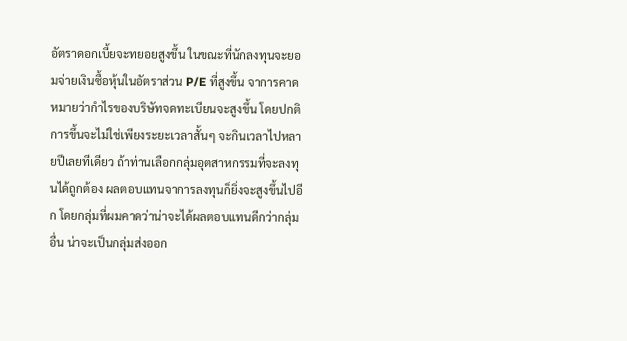อัตราดอกเบี้ยจะทยอยสูงขึ้น ในขณะที่นักลงทุนจะยอมจ่ายเงินซื้อหุ้นในอัตราส่วน P/E ที่สูงขึ้น จาการคาดหมายว่ากำไรของบริษัทจดทะเบียนจะสูงขึ้น โดยปกติการขึ้นจะไม่ใช่เพียงระยะเวลาสั้นๆ จะกินเวลาไปหลายปีเลยทีเดียว ถ้าท่านเลือกกลุ่มอุตสาหกรรมที่จะลงทุนได้ถูกต้อง ผลตอบแทนจาการลงทุนก็ยิ่งจะสูงขึ้นไปอีก โดยกลุ่มที่ผมคาดว่าน่าจะได้ผลตอบแทนดีกว่ากลุ่มอื่น น่าจะเป็นกลุ่มส่งออก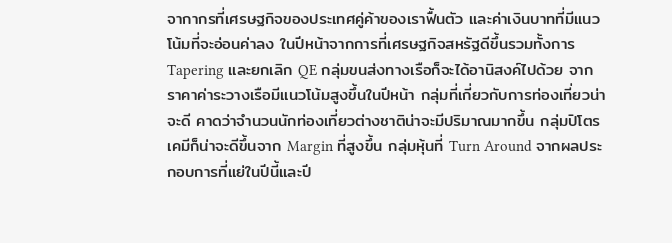จากากรที่เศรษฐกิจของประเทศคู่ค้าของเราฟื้นตัว และค่าเงินบาทที่มีแนวโน้มที่จะอ่อนค่าลง ในปีหน้าจากการที่เศรษฐกิจสหรัฐดีขึ้นรวมทั้งการ Tapering และยกเลิก QE กลุ่มขนส่งทางเรือก็จะได้อานิสงค์ไปด้วย จากราคาค่าระวางเรือมีแนวโน้มสูงขึ้นในปีหน้า กลุ่มที่เกี่ยวกับการท่องเที่ยวน่าจะดี คาดว่าจำนวนนักท่องเที่ยวต่างชาติน่าจะมีปริมาณมากขึ้น กลุ่มปิโตรเคมีก็น่าจะดีขึ้นจาก Margin ที่สูงขึ้น กลุ่มหุ้นที่ Turn Around จากผลประกอบการที่แย่ในปีนี้และปี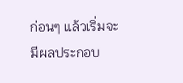ก่อนๆ แล้วเริ่มจะมีผลประกอบ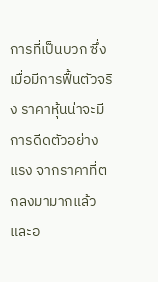การที่เป็นบวก ซึ่งเมื่อมีการฟื้นตัวจริง ราคาหุ้นน่าจะมีการดีดตัวอย่างแรง จากราคาที่ตกลงมามากแล้ว และอ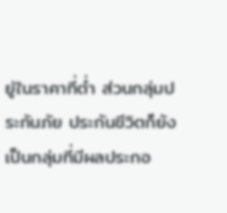ยู่ในราคาที่ต่ำ ส่วนกลุ่มประกันภัย ประกันชีวิตก็ยังเป็นกลุ่มที่มีผลประกอ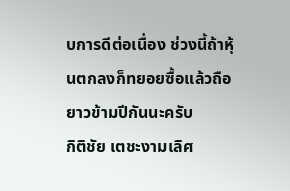บการดีต่อเนื่อง ช่วงนี้ถ้าหุ้นตกลงก็ทยอยซื้อแล้วถือยาวข้ามปีกันนะครับ
กิติชัย เตชะงามเลิศ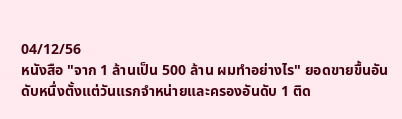04/12/56
หนังสือ "จาก 1 ล้านเป็น 500 ล้าน ผมทำอย่างไร" ยอดขายขื้นอันดับหนื่งตั้งแต่วันแรกจำหน่ายและครองอันดับ 1 ติด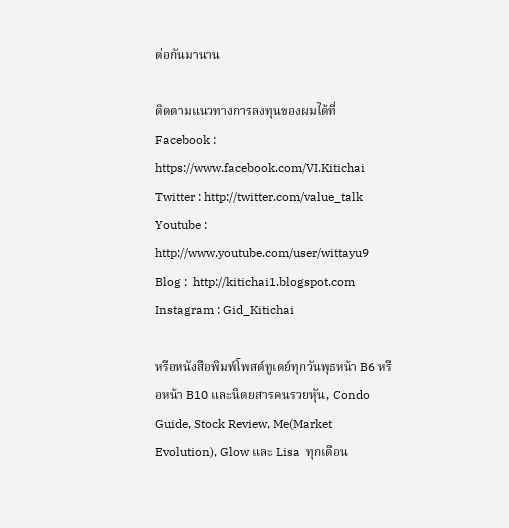ต่อกันมานาน

ติดตามแนวทางการลงทุนของผมได้ที่
Facebook : https://www.facebook.com/VI.Kitichai
Twitter : http://twitter.com/value_talk
Youtube : http://www.youtube.com/user/wittayu9
Blog :  http://kitichai1.blogspot.com
Instagram : Gid_Kitichai

หรือหนังสือพิมพ์โพสต์ทูเดย์ทุกวันพุธหน้า B6 หรือหน้า B10 และนิตยสารคนรวยหุัน, Condo Guide, Stock Review, Me(Market Evolution), Glow และ Lisa  ทุกเดือน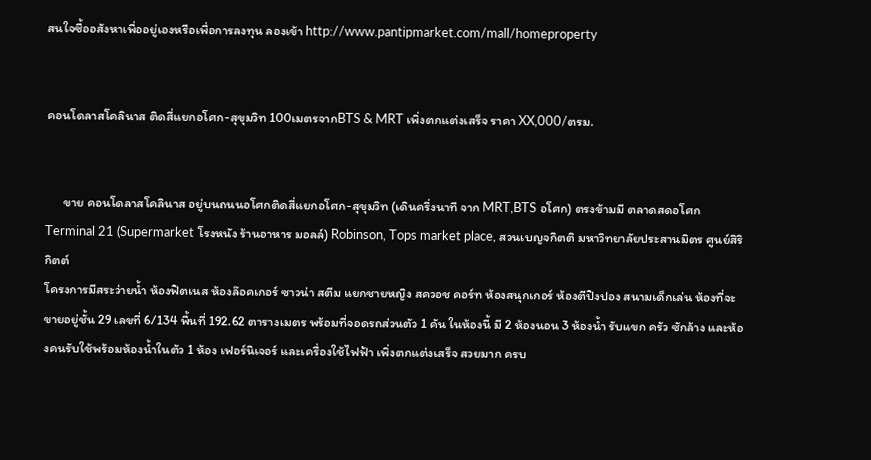สนใจซื้ออสังหาเพื่ออยู่เองหรือเพื่อการลงทุน ลองเข้า http://www.pantipmarket.com/mall/homeproperty


คอนโดลาสโคลินาส ติดสี่แยกอโศก-สุขุมวิท 100เมตรจากBTS & MRT เพิ่งตกแต่งเสร็จ ราคา XX,000/ตรม.


      ขาย คอนโดลาสโคลินาส อยู่บนถนนอโศกติดสี่แยกอโศก-สุขุมวิท (เดินครึ่งนาที จาก MRT,BTS อโศก) ตรงข้ามมี ตลาดสดอโศก Terminal 21 (Supermarket โรงหนัง ร้านอาหาร มอลล์) Robinson, Tops market place, สวนเบญจกิตติ มหาวิทยาลัยประสานมิตร ศูนย์สิริกิตต์
โครงการมีสระว่ายน้ำ ห้องฟิตเนส ห้องล๊อคเกอร์ ซาวน่า สตีม แยกชายหญิง สควอช คอร์ท ห้องสนุกเกอร์ ห้องตีปิงปอง สนามเด็กเล่น ห้องที่จะขายอยู่ชั้น 29 เลขที่ 6/134 พื้นที่ 192.62 ตารางเมตร พร้อมที่จอดรถส่วนตัว 1 คัน ในห้องนี้ มี 2 ห้องนอน 3 ห้องน้ำ รับแขก ครัว ซักล้าง และห้องคนรับใช้พร้อมห้องน้ำในตัว 1 ห้อง เฟอร์นิเจอร์ และเครื่องใช้ไฟฟ้า เพิ่งตกแต่งเสร็จ สวยมาก ครบ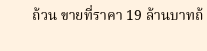ถ้วน ขายที่ราคา 19 ล้านบาทถ้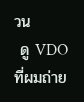วน
 ดู VDO ที่ผมถ่าย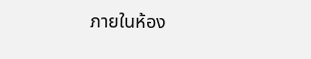ภายในห้อง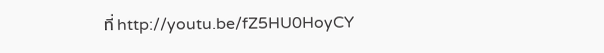ที่ http://youtu.be/fZ5HU0HoyCY